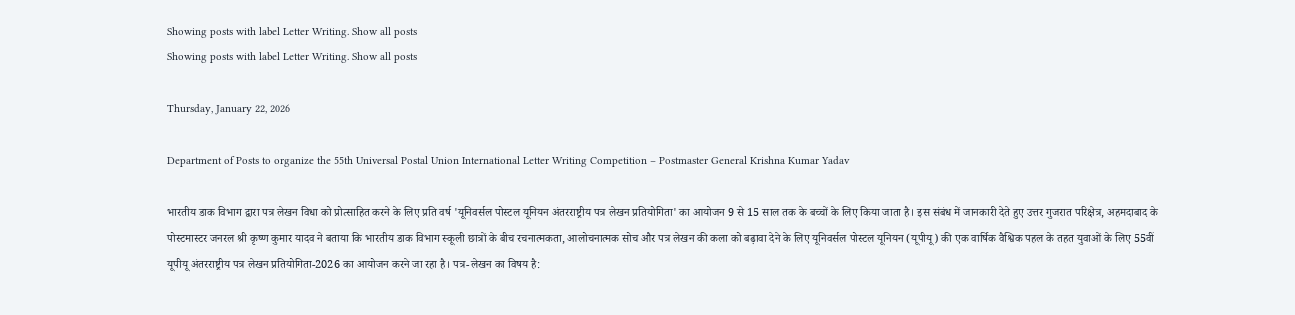Showing posts with label Letter Writing. Show all posts
Showing posts with label Letter Writing. Show all posts

Thursday, January 22, 2026

Department of Posts to organize the 55th Universal Postal Union International Letter Writing Competition – Postmaster General Krishna Kumar Yadav

भारतीय डाक विभाग द्वारा पत्र लेखन विधा को प्रोत्साहित करने के लिए प्रति वर्ष 'यूनिवर्सल पोस्टल यूनियन अंतरराष्ट्रीय पत्र लेखन प्रतियोगिता' का आयोजन 9 से 15 साल तक के बच्चों के लिए किया जाता है। इस संबंध में जानकारी देते हुए उत्तर गुजरात परिक्षेत्र, अहमदाबाद के पोस्टमास्टर जनरल श्री कृष्ण कुमार यादव ने बताया कि भारतीय डाक विभाग स्कूली छात्रों के बीच रचनात्मकता, आलोचनात्मक सोच और पत्र लेखन की कला को बढ़ावा देने के लिए यूनिवर्सल पोस्टल यूनियन (यूपीयू) की एक वार्षिक वैश्विक पहल के तहत युवाओं के लिए 55वीं यूपीयू अंतरराष्ट्रीय पत्र लेखन प्रतियोगिता-2026 का आयोजन करने जा रहा है। पत्र-लेखन का विषय है: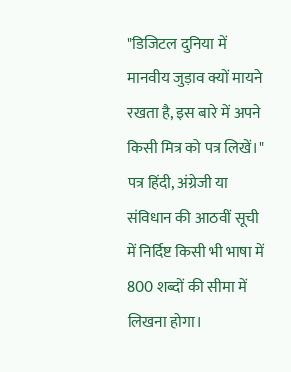"डिजिटल दुनिया में मानवीय जुड़ाव क्यों मायने रखता है, इस बारे में अपने किसी मित्र को पत्र लिखें।" पत्र हिंदी, अंग्रेजी या संविधान की आठवीं सूची में निर्दिष्ट किसी भी भाषा में 800 शब्दों की सीमा में लिखना होगा।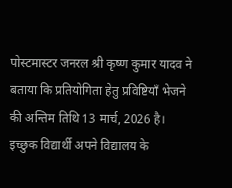पोस्टमास्टर जनरल श्री कृष्ण कुमार यादव ने बताया कि प्रतियोगिता हेतु प्रविष्टियाँ भेजने की अन्तिम तिथि 13 मार्च, 2026 है। इच्छुक विद्यार्थी अपने विद्यालय के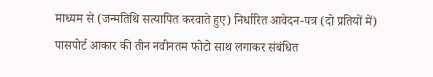माध्यम से (जन्मतिथि सत्यापित करवाते हुए) निर्धारित आवेदन-पत्र (दो प्रतियों में) पासपोर्ट आकार की तीन नवीनतम फोटो साथ लगाकर संबंधित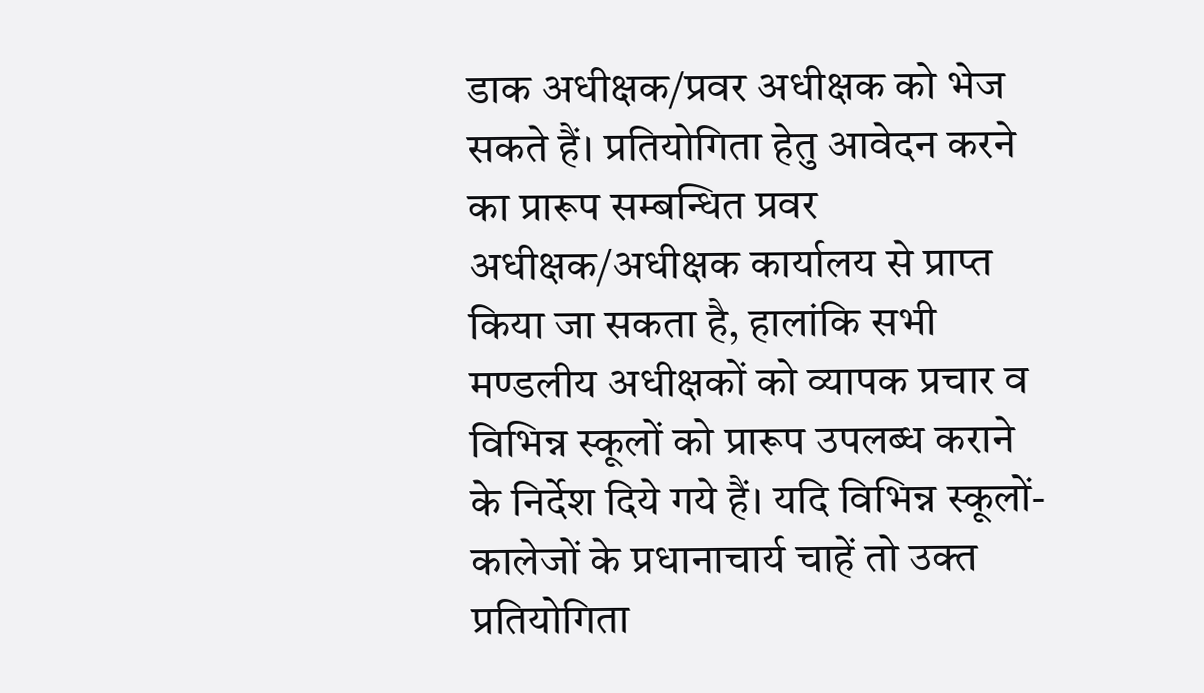डाक अधीक्षक/प्रवर अधीक्षक को भेज सकते हैं। प्रतियोगिता हेतु आवेदन करने का प्रारूप सम्बन्धित प्रवर अधीक्षक/अधीक्षक कार्यालय से प्राप्त किया जा सकता है, हालांकि सभी मण्डलीय अधीक्षकों को व्यापक प्रचार व विभिन्न स्कूलों को प्रारूप उपलब्ध कराने के निर्देश दिये गये हैं। यदि विभिन्न स्कूलों-कालेजों के प्रधानाचार्य चाहें तो उक्त प्रतियोगिता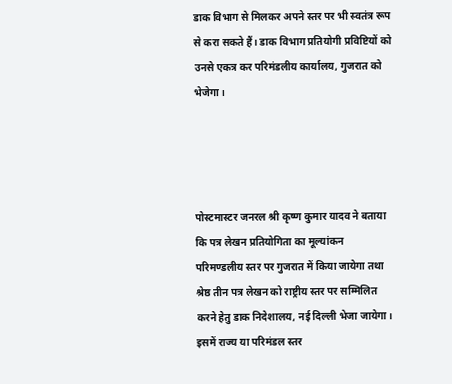डाक विभाग से मिलकर अपने स्तर पर भी स्वतंत्र रूप से करा सकते हैं। डाक विभाग प्रतियोगी प्रविष्टियों को उनसे एकत्र कर परिमंडलीय कार्यालय, गुजरात को भेजेगा।




पोस्टमास्टर जनरल श्री कृष्ण कुमार यादव ने बताया कि पत्र लेखन प्रतियोगिता का मूल्यांकन परिमण्डलीय स्तर पर गुजरात में किया जायेगा तथा श्रेष्ठ तीन पत्र लेखन को राष्ट्रीय स्तर पर सम्मिलित करने हेतु डाक निदेशालय, नई दिल्ली भेजा जायेगा। इसमें राज्य या परिमंडल स्तर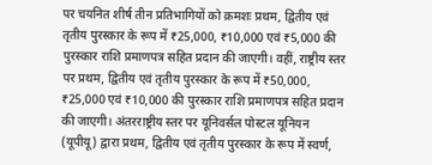पर चयनित शीर्ष तीन प्रतिभागियों को क्रमशः प्रथम, द्वितीय एवं तृतीय पुरस्कार के रूप में ₹25,000, ₹10,000 एवं ₹5,000 की पुरस्कार राशि प्रमाणपत्र सहित प्रदान की जाएगी। वहीं, राष्ट्रीय स्तर पर प्रथम, द्वितीय एवं तृतीय पुरस्कार के रूप में ₹50,000, ₹25,000 एवं ₹10,000 की पुरस्कार राशि प्रमाणपत्र सहित प्रदान की जाएगी। अंतरराष्ट्रीय स्तर पर यूनिवर्सल पोस्टल यूनियन (यूपीयू) द्वारा प्रथम, द्वितीय एवं तृतीय पुरस्कार के रूप में स्वर्ण,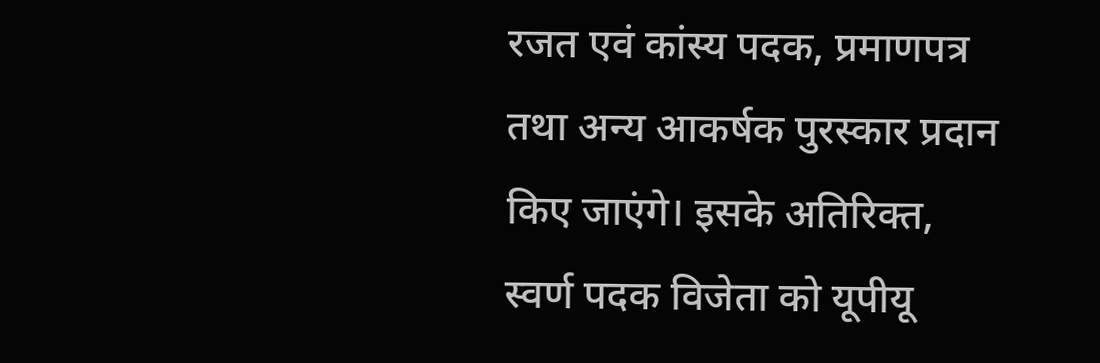रजत एवं कांस्य पदक, प्रमाणपत्र तथा अन्य आकर्षक पुरस्कार प्रदान किए जाएंगे। इसके अतिरिक्त, स्वर्ण पदक विजेता को यूपीयू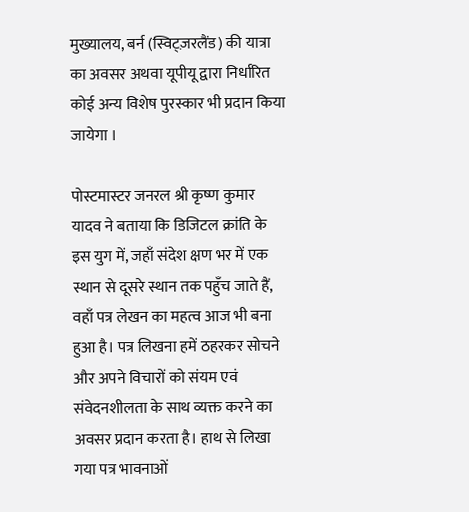मुख्यालय, बर्न (स्विट्ज़रलैंड) की यात्रा का अवसर अथवा यूपीयू द्वारा निर्धारित कोई अन्य विशेष पुरस्कार भी प्रदान किया जायेगा ।

पोस्टमास्टर जनरल श्री कृष्ण कुमार यादव ने बताया कि डिजिटल क्रांति के इस युग में, जहाँ संदेश क्षण भर में एक स्थान से दूसरे स्थान तक पहुँच जाते हैं, वहाँ पत्र लेखन का महत्व आज भी बना हुआ है। पत्र लिखना हमें ठहरकर सोचने और अपने विचारों को संयम एवं संवेदनशीलता के साथ व्यक्त करने का अवसर प्रदान करता है। हाथ से लिखा गया पत्र भावनाओं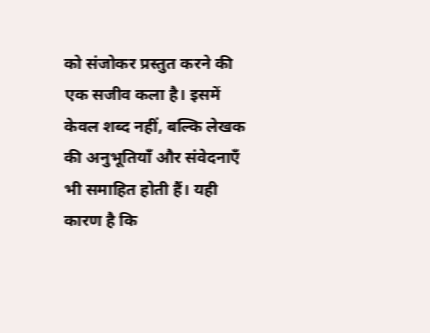को संजोकर प्रस्तुत करने की एक सजीव कला है। इसमें केवल शब्द नहीं, बल्कि लेखक की अनुभूतियाँ और संवेदनाएँ भी समाहित होती हैं। यही कारण है कि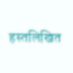हस्तलिखित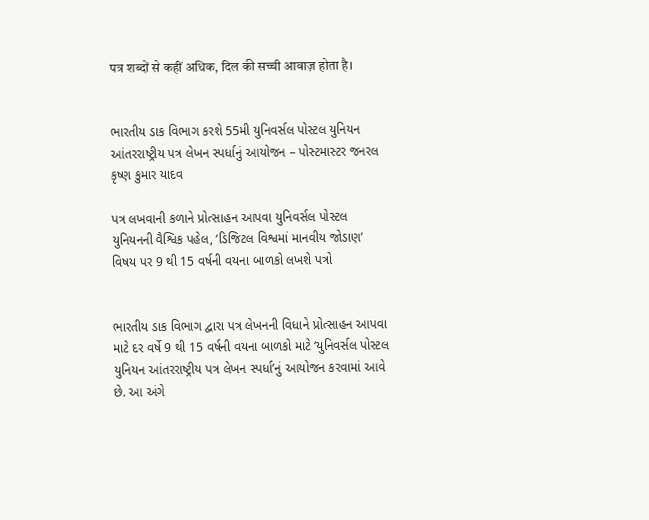पत्र शब्दों से कहीं अधिक, दिल की सच्ची आवाज़ होता है।


ભારતીય ડાક વિભાગ કરશે 55મી યુનિવર્સલ પોસ્ટલ યુનિયન આંતરરાષ્ટ્રીય પત્ર લેખન સ્પર્ધાનું આયોજન – પોસ્ટમાસ્ટર જનરલ કૃષ્ણ કુમાર યાદવ

પત્ર લખવાની કળાને પ્રોત્સાહન આપવા યુનિવર્સલ પોસ્ટલ યુનિયનની વૈશ્વિક પહેલ, ‘ડિજિટલ વિશ્વમાં માનવીય જોડાણ’ વિષય પર 9 થી 15 વર્ષની વયના બાળકો લખશે પત્રો


ભારતીય ડાક વિભાગ દ્વારા પત્ર લેખનની વિધાને પ્રોત્સાહન આપવા માટે દર વર્ષે 9 થી 15 વર્ષની વયના બાળકો માટે ‘યુનિવર્સલ પોસ્ટલ યુનિયન આંતરરાષ્ટ્રીય પત્ર લેખન સ્પર્ધા’નું આયોજન કરવામાં આવે છે. આ અંગે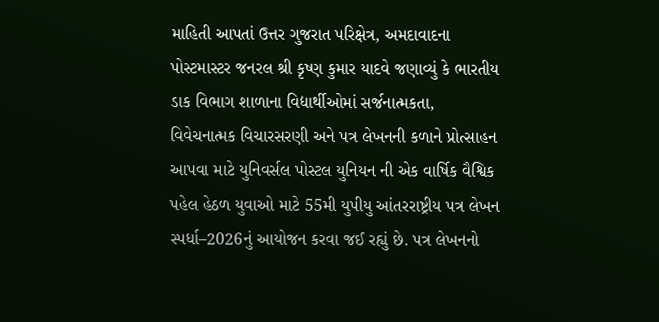માહિતી આપતાં ઉત્તર ગુજરાત પરિક્ષેત્ર, અમદાવાદના પોસ્ટમાસ્ટર જનરલ શ્રી કૃષ્ણ કુમાર યાદવે જણાવ્યું કે ભારતીય ડાક વિભાગ શાળાના વિદ્યાર્થીઓમાં સર્જનાત્મકતા, વિવેચનાત્મક વિચારસરણી અને પત્ર લેખનની કળાને પ્રોત્સાહન આપવા માટે યુનિવર્સલ પોસ્ટલ યુનિયન ની એક વાર્ષિક વૈશ્વિક પહેલ હેઠળ યુવાઓ માટે 55મી યુપીયુ આંતરરાષ્ટ્રીય પત્ર લેખન સ્પર્ધા–2026નું આયોજન કરવા જઈ રહ્યું છે. પત્ર લેખનનો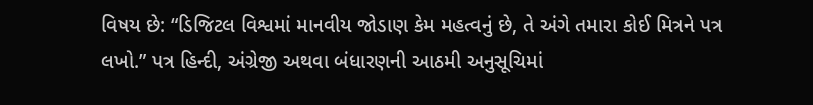વિષય છે: “ડિજિટલ વિશ્વમાં માનવીય જોડાણ કેમ મહત્વનું છે, તે અંગે તમારા કોઈ મિત્રને પત્ર લખો.” પત્ર હિન્દી, અંગ્રેજી અથવા બંધારણની આઠમી અનુસૂચિમાં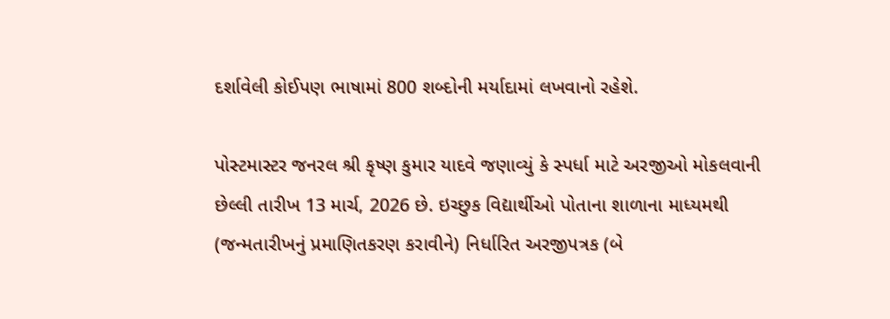દર્શાવેલી કોઈપણ ભાષામાં 800 શબ્દોની મર્યાદામાં લખવાનો રહેશે.

પોસ્ટમાસ્ટર જનરલ શ્રી કૃષ્ણ કુમાર યાદવે જણાવ્યું કે સ્પર્ધા માટે અરજીઓ મોકલવાની છેલ્લી તારીખ 13 માર્ચ, 2026 છે. ઇચ્છુક વિદ્યાર્થીઓ પોતાના શાળાના માધ્યમથી (જન્મતારીખનું પ્રમાણિતકરણ કરાવીને) નિર્ધારિત અરજીપત્રક (બે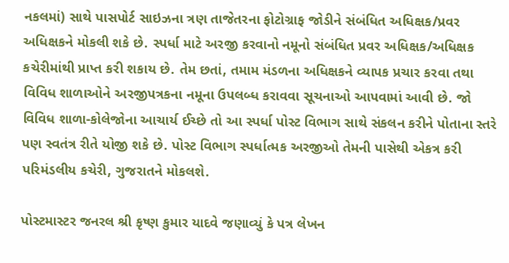નકલમાં) સાથે પાસપોર્ટ સાઇઝના ત્રણ તાજેતરના ફોટોગ્રાફ જોડીને સંબંધિત અધિક્ષક/પ્રવર અધિક્ષકને મોકલી શકે છે. સ્પર્ધા માટે અરજી કરવાનો નમૂનો સંબંધિત પ્રવર અધિક્ષક/અધિક્ષક કચેરીમાંથી પ્રાપ્ત કરી શકાય છે. તેમ છતાં, તમામ મંડળના અધિક્ષકને વ્યાપક પ્રચાર કરવા તથા વિવિધ શાળાઓને અરજીપત્રકના નમૂના ઉપલબ્ધ કરાવવા સૂચનાઓ આપવામાં આવી છે. જો વિવિધ શાળા-કોલેજોના આચાર્ય ઈચ્છે તો આ સ્પર્ધા પોસ્ટ વિભાગ સાથે સંકલન કરીને પોતાના સ્તરે પણ સ્વતંત્ર રીતે યોજી શકે છે. પોસ્ટ વિભાગ સ્પર્ધાત્મક અરજીઓ તેમની પાસેથી એકત્ર કરી પરિમંડલીય કચેરી, ગુજરાતને મોકલશે.

પોસ્ટમાસ્ટર જનરલ શ્રી કૃષ્ણ કુમાર યાદવે જણાવ્યું કે પત્ર લેખન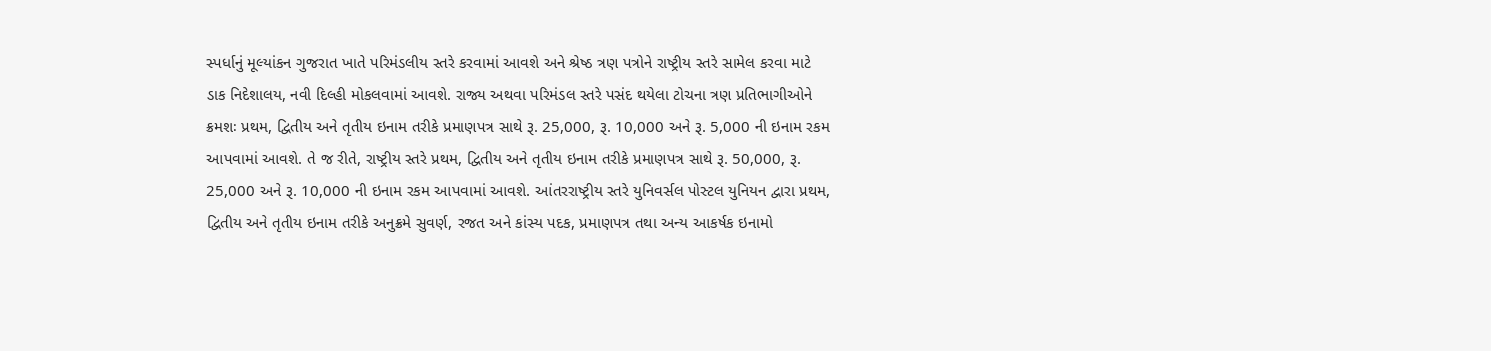સ્પર્ધાનું મૂલ્યાંકન ગુજરાત ખાતે પરિમંડલીય સ્તરે કરવામાં આવશે અને શ્રેષ્ઠ ત્રણ પત્રોને રાષ્ટ્રીય સ્તરે સામેલ કરવા માટે ડાક નિદેશાલય, નવી દિલ્હી મોકલવામાં આવશે. રાજ્ય અથવા પરિમંડલ સ્તરે પસંદ થયેલા ટોચના ત્રણ પ્રતિભાગીઓને ક્રમશઃ પ્રથમ, દ્વિતીય અને તૃતીય ઇનામ તરીકે પ્રમાણપત્ર સાથે રૂ. 25,000, રૂ. 10,000 અને રૂ. 5,000 ની ઇનામ રકમ આપવામાં આવશે. તે જ રીતે, રાષ્ટ્રીય સ્તરે પ્રથમ, દ્વિતીય અને તૃતીય ઇનામ તરીકે પ્રમાણપત્ર સાથે રૂ. 50,000, રૂ. 25,000 અને રૂ. 10,000 ની ઇનામ રકમ આપવામાં આવશે. આંતરરાષ્ટ્રીય સ્તરે યુનિવર્સલ પોસ્ટલ યુનિયન દ્વારા પ્રથમ, દ્વિતીય અને તૃતીય ઇનામ તરીકે અનુક્રમે સુવર્ણ, રજત અને કાંસ્ય પદક, પ્રમાણપત્ર તથા અન્ય આકર્ષક ઇનામો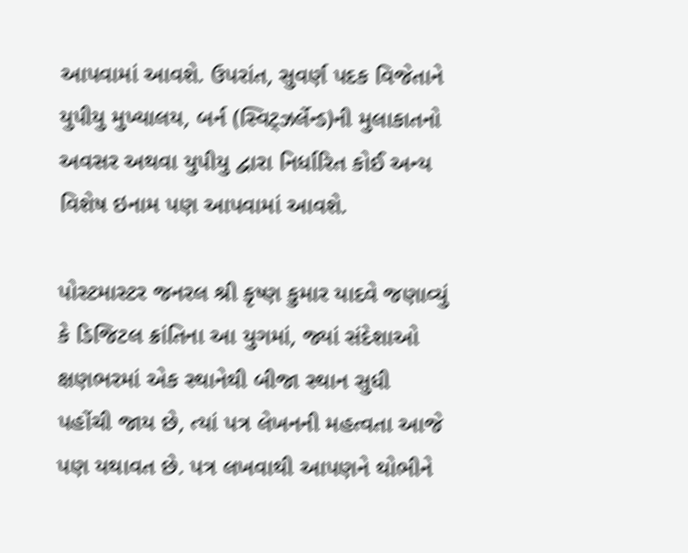આપવામાં આવશે. ઉપરાંત, સુવર્ણ પદક વિજેતાને યુપીયુ મુખ્યાલય, બર્ન (સ્વિટ્ઝર્લેન્ડ)ની મુલાકાતનો અવસર અથવા યુપીયુ દ્વારા નિર્ધારિત કોઈ અન્ય વિશેષ ઇનામ પણ આપવામાં આવશે.

પોસ્ટમાસ્ટર જનરલ શ્રી કૃષ્ણ કુમાર યાદવે જણાવ્યું કે ડિજિટલ ક્રાંતિના આ યુગમાં, જ્યાં સંદેશાઓ ક્ષણભરમાં એક સ્થાનેથી બીજા સ્થાન સુધી પહોંચી જાય છે, ત્યાં પત્ર લેખનની મહત્વતા આજે પણ યથાવત છે. પત્ર લખવાથી આપણને થોભીને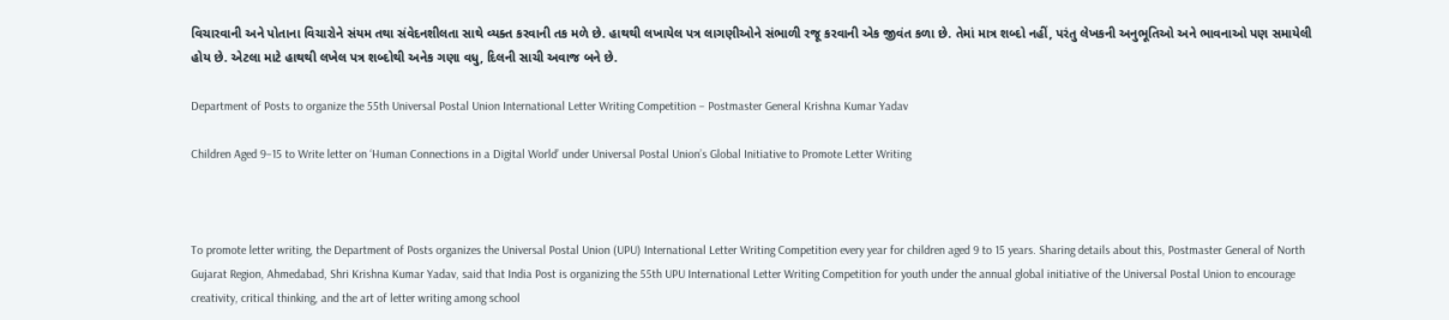વિચારવાની અને પોતાના વિચારોને સંયમ તથા સંવેદનશીલતા સાથે વ્યક્ત કરવાની તક મળે છે. હાથથી લખાયેલ પત્ર લાગણીઓને સંભાળી રજૂ કરવાની એક જીવંત કળા છે. તેમાં માત્ર શબ્દો નહીં, પરંતુ લેખકની અનુભૂતિઓ અને ભાવનાઓ પણ સમાયેલી હોય છે. એટલા માટે હાથથી લખેલ પત્ર શબ્દોથી અનેક ગણા વધુ, દિલની સાચી અવાજ બને છે.

Department of Posts to organize the 55th Universal Postal Union International Letter Writing Competition – Postmaster General Krishna Kumar Yadav

Children Aged 9–15 to Write letter on ‘Human Connections in a Digital World’ under Universal Postal Union’s Global Initiative to Promote Letter Writing



To promote letter writing, the Department of Posts organizes the Universal Postal Union (UPU) International Letter Writing Competition every year for children aged 9 to 15 years. Sharing details about this, Postmaster General of North Gujarat Region, Ahmedabad, Shri Krishna Kumar Yadav, said that India Post is organizing the 55th UPU International Letter Writing Competition for youth under the annual global initiative of the Universal Postal Union to encourage creativity, critical thinking, and the art of letter writing among school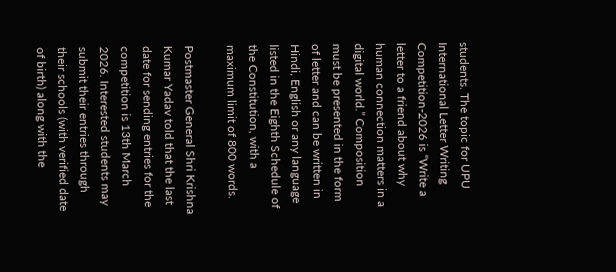students. The topic for UPU International Letter Writing Competition-2026 is “Write a letter to a friend about why human connection matters in a digital world.” Composition must be presented in the form of letter and can be written in Hindi, English or any language listed in the Eighth Schedule of the Constitution, with a maximum limit of 800 words.

Postmaster General Shri Krishna Kumar Yadav told that the last date for sending entries for the competition is 13th March 2026. Interested students may submit their entries through their schools (with verified date of birth) along with the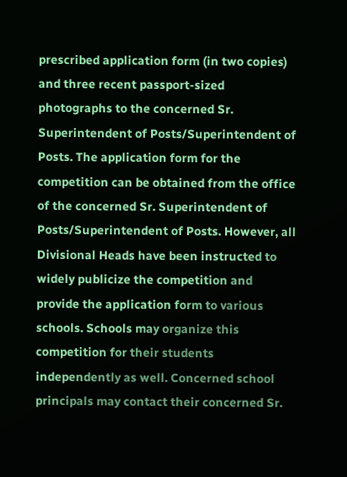prescribed application form (in two copies) and three recent passport-sized photographs to the concerned Sr. Superintendent of Posts/Superintendent of Posts. The application form for the competition can be obtained from the office of the concerned Sr. Superintendent of Posts/Superintendent of Posts. However, all Divisional Heads have been instructed to widely publicize the competition and provide the application form to various schools. Schools may organize this competition for their students independently as well. Concerned school principals may contact their concerned Sr.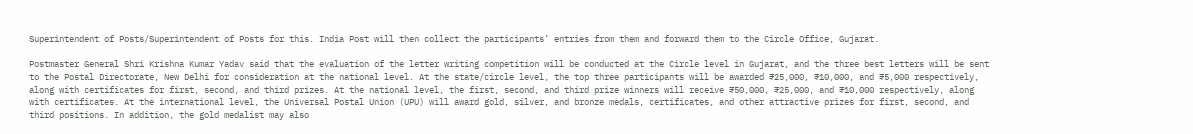Superintendent of Posts/Superintendent of Posts for this. India Post will then collect the participants’ entries from them and forward them to the Circle Office, Gujarat.

Postmaster General Shri Krishna Kumar Yadav said that the evaluation of the letter writing competition will be conducted at the Circle level in Gujarat, and the three best letters will be sent to the Postal Directorate, New Delhi for consideration at the national level. At the state/circle level, the top three participants will be awarded ₹25,000, ₹10,000, and ₹5,000 respectively, along with certificates for first, second, and third prizes. At the national level, the first, second, and third prize winners will receive ₹50,000, ₹25,000, and ₹10,000 respectively, along with certificates. At the international level, the Universal Postal Union (UPU) will award gold, silver, and bronze medals, certificates, and other attractive prizes for first, second, and third positions. In addition, the gold medalist may also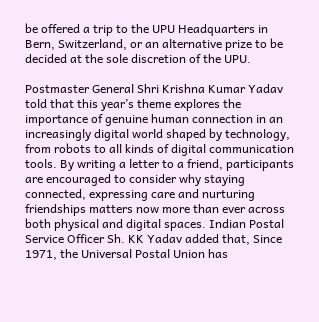be offered a trip to the UPU Headquarters in Bern, Switzerland, or an alternative prize to be decided at the sole discretion of the UPU.

Postmaster General Shri Krishna Kumar Yadav told that this year’s theme explores the importance of genuine human connection in an increasingly digital world shaped by technology, from robots to all kinds of digital communication tools. By writing a letter to a friend, participants are encouraged to consider why staying connected, expressing care and nurturing friendships matters now more than ever across both physical and digital spaces. Indian Postal Service Officer Sh. KK Yadav added that, Since 1971, the Universal Postal Union has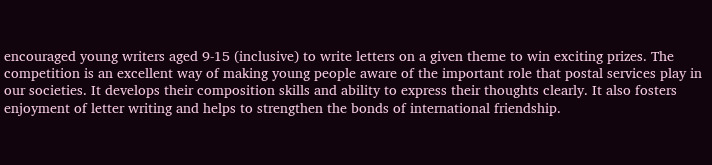encouraged young writers aged 9-15 (inclusive) to write letters on a given theme to win exciting prizes. The competition is an excellent way of making young people aware of the important role that postal services play in our societies. It develops their composition skills and ability to express their thoughts clearly. It also fosters enjoyment of letter writing and helps to strengthen the bonds of international friendship.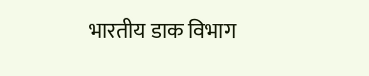भारतीय डाक विभाग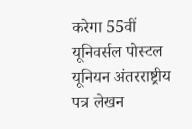करेगा 55वीं यूनिवर्सल पोस्टल यूनियन अंतरराष्ट्रीय पत्र लेखन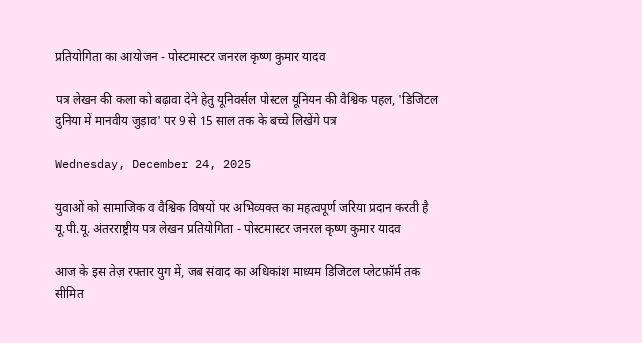प्रतियोगिता का आयोजन - पोस्टमास्टर जनरल कृष्ण कुमार यादव

पत्र लेखन की कला को बढ़ावा देने हेतु यूनिवर्सल पोस्टल यूनियन की वैश्विक पहल, 'डिजिटल दुनिया में मानवीय जुड़ाव' पर 9 से 15 साल तक के बच्चे लिखेंगे पत्र

Wednesday, December 24, 2025

युवाओं को सामाजिक व वैश्विक विषयों पर अभिव्यक्त का महत्वपूर्ण जरिया प्रदान करती है यू.पी.यू. अंतरराष्ट्रीय पत्र लेखन प्रतियोगिता - पोस्टमास्टर जनरल कृष्ण कुमार यादव

आज के इस तेज़ रफ्तार युग में, जब संवाद का अधिकांश माध्यम डिजिटल प्लेटफ़ॉर्म तक सीमित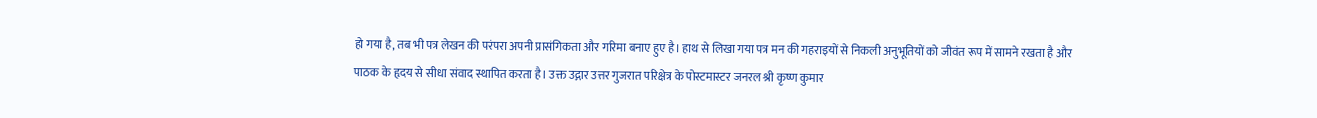हो गया है, तब भी पत्र लेखन की परंपरा अपनी प्रासंगिकता और गरिमा बनाए हुए है। हाथ से लिखा गया पत्र मन की गहराइयों से निकली अनुभूतियों को जीवंत रूप में सामने रखता है और पाठक के हृदय से सीधा संवाद स्थापित करता है। उक्त उद्गार उत्तर गुजरात परिक्षेत्र के पोस्टमास्टर जनरल श्री कृष्ण कुमार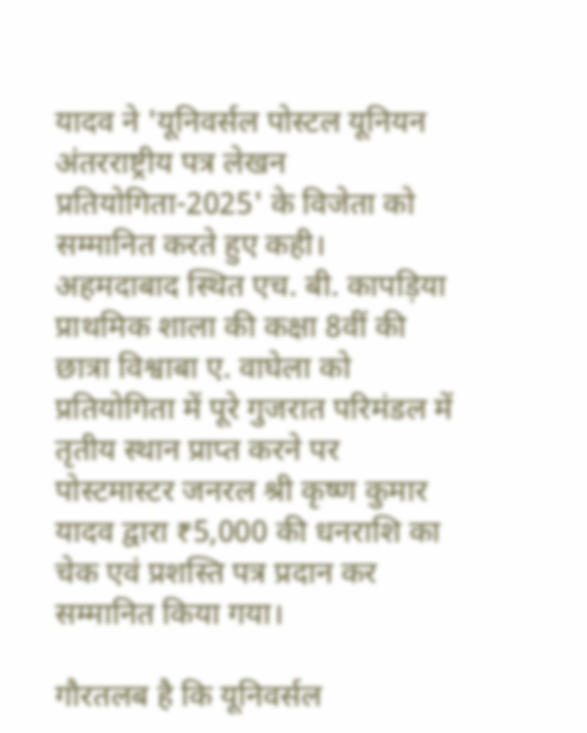यादव ने 'यूनिवर्सल पोस्टल यूनियन अंतरराष्ट्रीय पत्र लेखन प्रतियोगिता-2025' के विजेता को सम्मानित करते हुए कही। अहमदाबाद स्थित एच. बी. कापड़िया प्राथमिक शाला की कक्षा 8वीं की छात्रा विश्वाबा ए. वाघेला को प्रतियोगिता में पूरे गुजरात परिमंडल में तृतीय स्थान प्राप्त करने पर पोस्टमास्टर जनरल श्री कृष्ण कुमार यादव द्वारा ₹5,000 की धनराशि का चेक एवं प्रशस्ति पत्र प्रदान कर सम्मानित किया गया।

गौरतलब है कि यूनिवर्सल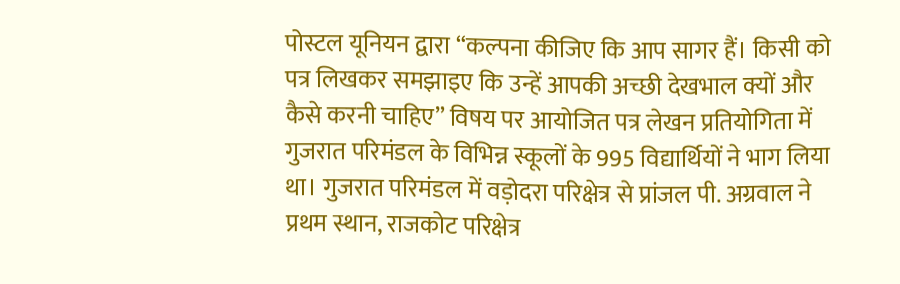पोस्टल यूनियन द्वारा “कल्पना कीजिए कि आप सागर हैं। किसी को पत्र लिखकर समझाइए कि उन्हें आपकी अच्छी देखभाल क्यों और कैसे करनी चाहिए” विषय पर आयोजित पत्र लेखन प्रतियोगिता में गुजरात परिमंडल के विभिन्न स्कूलों के 995 विद्यार्थियों ने भाग लिया था। गुजरात परिमंडल में वड़ोदरा परिक्षेत्र से प्रांजल पी. अग्रवाल ने प्रथम स्थान, राजकोट परिक्षेत्र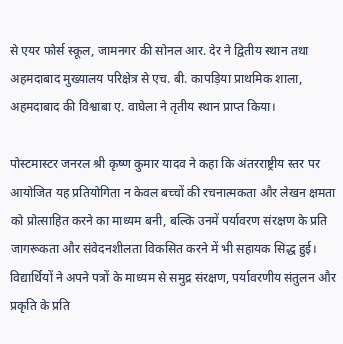से एयर फोर्स स्कूल, जामनगर की सोनल आर. देर ने द्वितीय स्थान तथा अहमदाबाद मुख्यालय परिक्षेत्र से एच. बी. कापड़िया प्राथमिक शाला, अहमदाबाद की विश्वाबा ए. वाघेला ने तृतीय स्थान प्राप्त किया।

पोस्टमास्टर जनरल श्री कृष्ण कुमार यादव ने कहा कि अंतरराष्ट्रीय स्तर पर आयोजित यह प्रतियोगिता न केवल बच्चों की रचनात्मकता और लेखन क्षमता को प्रोत्साहित करने का माध्यम बनी, बल्कि उनमें पर्यावरण संरक्षण के प्रति जागरूकता और संवेदनशीलता विकसित करने में भी सहायक सिद्ध हुई। विद्यार्थियों ने अपने पत्रों के माध्यम से समुद्र संरक्षण, पर्यावरणीय संतुलन और प्रकृति के प्रति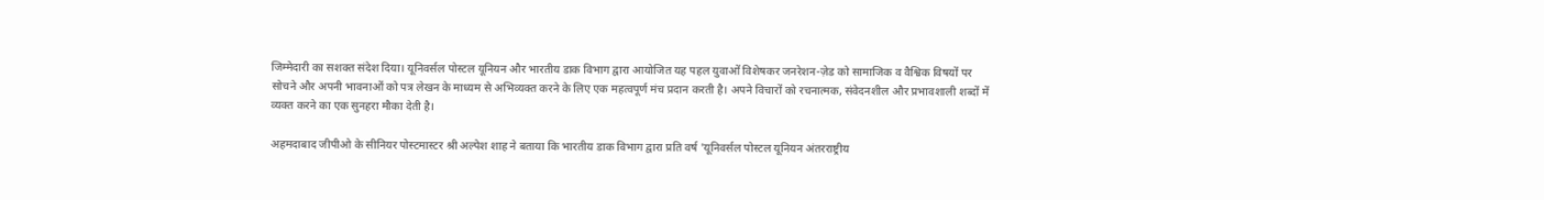जिम्मेदारी का सशक्त संदेश दिया। यूनिवर्सल पोस्टल यूनियन और भारतीय डाक विभाग द्वारा आयोजित यह पहल युवाओं विशेषकर जनरेशन-ज़ेड को सामाजिक व वैश्विक विषयों पर सोचने और अपनी भावनाओं को पत्र लेखन के माध्यम से अभिव्यक्त करने के लिए एक महत्वपूर्ण मंच प्रदान करती है। अपने विचारों को रचनात्मक, संवेदनशील और प्रभावशाली शब्दों में व्यक्त करने का एक सुनहरा मौका देती है।

अहमदाबाद जीपीओ के सीनियर पोस्टमास्टर श्री अल्पेश शाह ने बताया कि भारतीय डाक विभाग द्वारा प्रति वर्ष 'यूनिवर्सल पोस्टल यूनियन अंतरराष्ट्रीय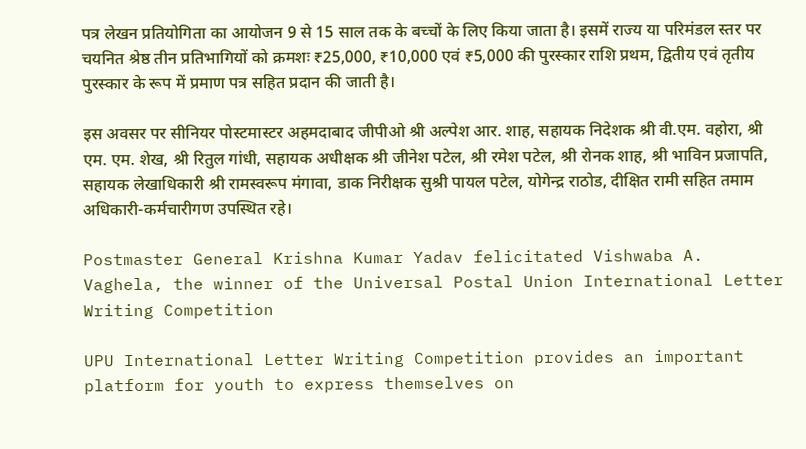पत्र लेखन प्रतियोगिता का आयोजन 9 से 15 साल तक के बच्चों के लिए किया जाता है। इसमें राज्य या परिमंडल स्तर पर चयनित श्रेष्ठ तीन प्रतिभागियों को क्रमशः ₹25,000, ₹10,000 एवं ₹5,000 की पुरस्कार राशि प्रथम, द्वितीय एवं तृतीय पुरस्कार के रूप में प्रमाण पत्र सहित प्रदान की जाती है।

इस अवसर पर सीनियर पोस्टमास्टर अहमदाबाद जीपीओ श्री अल्पेश आर. शाह, सहायक निदेशक श्री वी.एम. वहोरा, श्री एम. एम. शेख, श्री रितुल गांधी, सहायक अधीक्षक श्री जीनेश पटेल, श्री रमेश पटेल, श्री रोनक शाह, श्री भाविन प्रजापति, सहायक लेखाधिकारी श्री रामस्वरूप मंगावा, डाक निरीक्षक सुश्री पायल पटेल, योगेन्द्र राठोड, दीक्षित रामी सहित तमाम अधिकारी-कर्मचारीगण उपस्थित रहे।

Postmaster General Krishna Kumar Yadav felicitated Vishwaba A. Vaghela, the winner of the Universal Postal Union International Letter Writing Competition

UPU International Letter Writing Competition provides an important platform for youth to express themselves on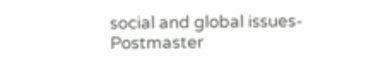social and global issues-Postmaster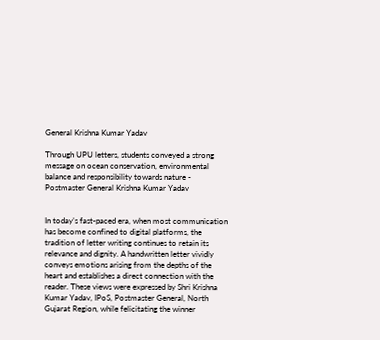General Krishna Kumar Yadav

Through UPU letters, students conveyed a strong message on ocean conservation, environmental balance and responsibility towards nature - Postmaster General Krishna Kumar Yadav


In today’s fast-paced era, when most communication has become confined to digital platforms, the tradition of letter writing continues to retain its relevance and dignity. A handwritten letter vividly conveys emotions arising from the depths of the heart and establishes a direct connection with the reader. These views were expressed by Shri Krishna Kumar Yadav, IPoS, Postmaster General, North Gujarat Region, while felicitating the winner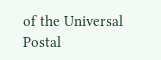of the Universal Postal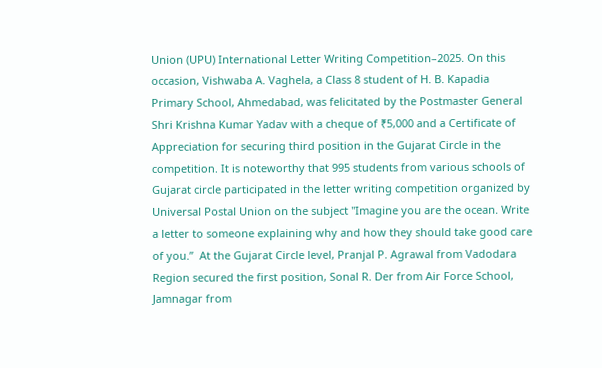Union (UPU) International Letter Writing Competition–2025. On this occasion, Vishwaba A. Vaghela, a Class 8 student of H. B. Kapadia Primary School, Ahmedabad, was felicitated by the Postmaster General Shri Krishna Kumar Yadav with a cheque of ₹5,000 and a Certificate of Appreciation for securing third position in the Gujarat Circle in the competition. It is noteworthy that 995 students from various schools of Gujarat circle participated in the letter writing competition organized by Universal Postal Union on the subject "Imagine you are the ocean. Write a letter to someone explaining why and how they should take good care of you.”  At the Gujarat Circle level, Pranjal P. Agrawal from Vadodara Region secured the first position, Sonal R. Der from Air Force School, Jamnagar from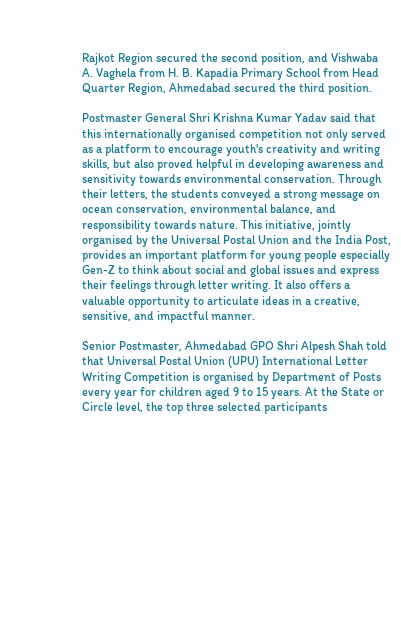Rajkot Region secured the second position, and Vishwaba A. Vaghela from H. B. Kapadia Primary School from Head Quarter Region, Ahmedabad secured the third position.

Postmaster General Shri Krishna Kumar Yadav said that this internationally organised competition not only served as a platform to encourage youth's creativity and writing skills, but also proved helpful in developing awareness and sensitivity towards environmental conservation. Through their letters, the students conveyed a strong message on ocean conservation, environmental balance, and responsibility towards nature. This initiative, jointly organised by the Universal Postal Union and the India Post, provides an important platform for young people especially Gen-Z to think about social and global issues and express their feelings through letter writing. It also offers a valuable opportunity to articulate ideas in a creative, sensitive, and impactful manner.

Senior Postmaster, Ahmedabad GPO Shri Alpesh Shah told that Universal Postal Union (UPU) International Letter Writing Competition is organised by Department of Posts every year for children aged 9 to 15 years. At the State or Circle level, the top three selected participants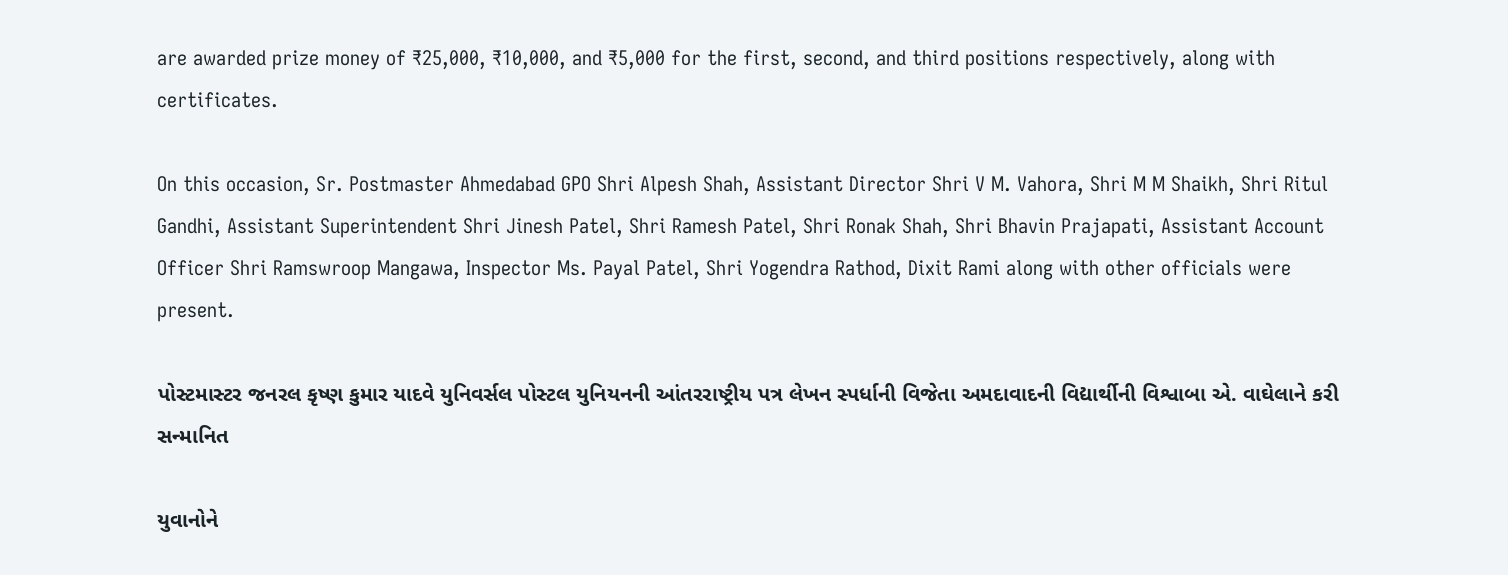are awarded prize money of ₹25,000, ₹10,000, and ₹5,000 for the first, second, and third positions respectively, along with certificates.

On this occasion, Sr. Postmaster Ahmedabad GPO Shri Alpesh Shah, Assistant Director Shri V M. Vahora, Shri M M Shaikh, Shri Ritul Gandhi, Assistant Superintendent Shri Jinesh Patel, Shri Ramesh Patel, Shri Ronak Shah, Shri Bhavin Prajapati, Assistant Account Officer Shri Ramswroop Mangawa, Inspector Ms. Payal Patel, Shri Yogendra Rathod, Dixit Rami along with other officials were present.

પોસ્ટમાસ્ટર જનરલ કૃષ્ણ કુમાર યાદવે યુનિવર્સલ પોસ્ટલ યુનિયનની આંતરરાષ્ટ્રીય પત્ર લેખન સ્પર્ધાની વિજેતા અમદાવાદની વિદ્યાર્થીની વિશ્વાબા એ. વાઘેલાને કરી સન્માનિત

યુવાનોને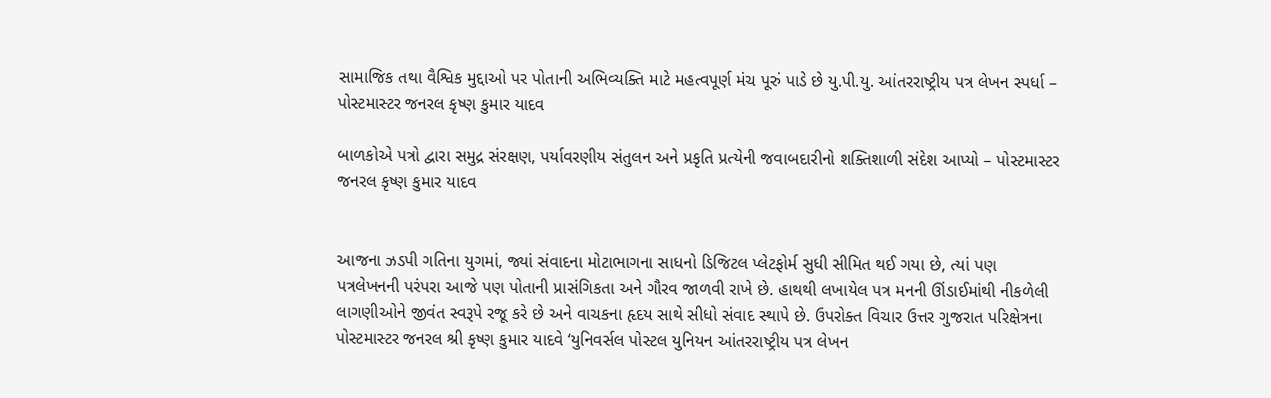સામાજિક તથા વૈશ્વિક મુદ્દાઓ પર પોતાની અભિવ્યક્તિ માટે મહત્વપૂર્ણ મંચ પૂરું પાડે છે યુ.પી.યુ. આંતરરાષ્ટ્રીય પત્ર લેખન સ્પર્ધા – પોસ્ટમાસ્ટર જનરલ કૃષ્ણ કુમાર યાદવ

બાળકોએ પત્રો દ્વારા સમુદ્ર સંરક્ષણ, પર્યાવરણીય સંતુલન અને પ્રકૃતિ પ્રત્યેની જવાબદારીનો શક્તિશાળી સંદેશ આપ્યો – પોસ્ટમાસ્ટર જનરલ કૃષ્ણ કુમાર યાદવ


આજના ઝડપી ગતિના યુગમાં, જ્યાં સંવાદના મોટાભાગના સાધનો ડિજિટલ પ્લેટફોર્મ સુધી સીમિત થઈ ગયા છે, ત્યાં પણ પત્રલેખનની પરંપરા આજે પણ પોતાની પ્રાસંગિકતા અને ગૌરવ જાળવી રાખે છે. હાથથી લખાયેલ પત્ર મનની ઊંડાઈમાંથી નીકળેલી લાગણીઓને જીવંત સ્વરૂપે રજૂ કરે છે અને વાચકના હૃદય સાથે સીધો સંવાદ સ્થાપે છે. ઉપરોક્ત વિચાર ઉત્તર ગુજરાત પરિક્ષેત્રના પોસ્ટમાસ્ટર જનરલ શ્રી કૃષ્ણ કુમાર યાદવે ‘યુનિવર્સલ પોસ્ટલ યુનિયન આંતરરાષ્ટ્રીય પત્ર લેખન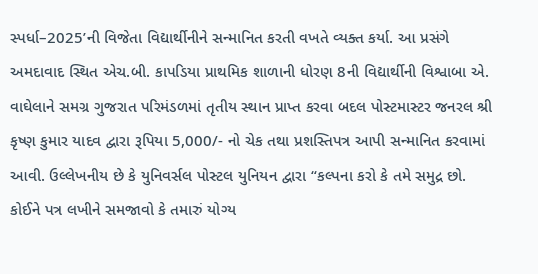સ્પર્ધા–2025’ની વિજેતા વિદ્યાર્થીનીને સન્માનિત કરતી વખતે વ્યક્ત કર્યા. આ પ્રસંગે અમદાવાદ સ્થિત એચ.બી. કાપડિયા પ્રાથમિક શાળાની ધોરણ 8ની વિદ્યાર્થીની વિશ્વાબા એ. વાઘેલાને સમગ્ર ગુજરાત પરિમંડળમાં તૃતીય સ્થાન પ્રાપ્ત કરવા બદલ પોસ્ટમાસ્ટર જનરલ શ્રી કૃષ્ણ કુમાર યાદવ દ્વારા રૂપિયા 5,000/- નો ચેક તથા પ્રશસ્તિપત્ર આપી સન્માનિત કરવામાં આવી. ઉલ્લેખનીય છે કે યુનિવર્સલ પોસ્ટલ યુનિયન દ્વારા “કલ્પના કરો કે તમે સમુદ્ર છો. કોઈને પત્ર લખીને સમજાવો કે તમારું યોગ્ય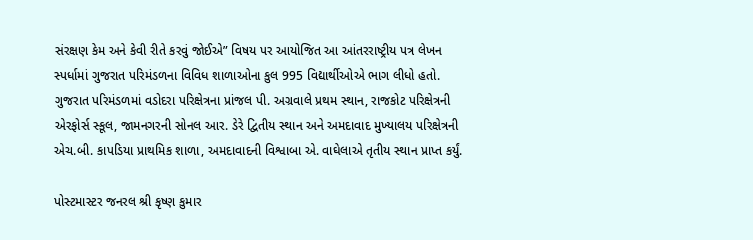સંરક્ષણ કેમ અને કેવી રીતે કરવું જોઈએ” વિષય પર આયોજિત આ આંતરરાષ્ટ્રીય પત્ર લેખન સ્પર્ધામાં ગુજરાત પરિમંડળના વિવિધ શાળાઓના કુલ 995 વિદ્યાર્થીઓએ ભાગ લીધો હતો. ગુજરાત પરિમંડળમાં વડોદરા પરિક્ષેત્રના પ્રાંજલ પી. અગ્રવાલે પ્રથમ સ્થાન, રાજકોટ પરિક્ષેત્રની એરફોર્સ સ્કૂલ, જામનગરની સોનલ આર. ડેરે દ્વિતીય સ્થાન અને અમદાવાદ મુખ્યાલય પરિક્ષેત્રની એચ.બી. કાપડિયા પ્રાથમિક શાળા, અમદાવાદની વિશ્વાબા એ. વાઘેલાએ તૃતીય સ્થાન પ્રાપ્ત કર્યું.

પોસ્ટમાસ્ટર જનરલ શ્રી કૃષ્ણ કુમાર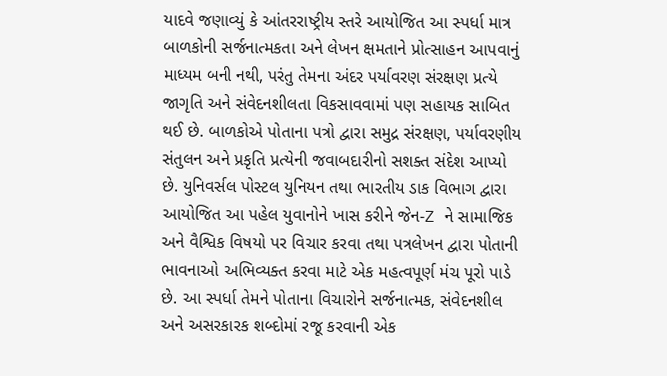યાદવે જણાવ્યું કે આંતરરાષ્ટ્રીય સ્તરે આયોજિત આ સ્પર્ધા માત્ર બાળકોની સર્જનાત્મકતા અને લેખન ક્ષમતાને પ્રોત્સાહન આપવાનું માધ્યમ બની નથી, પરંતુ તેમના અંદર પર્યાવરણ સંરક્ષણ પ્રત્યે જાગૃતિ અને સંવેદનશીલતા વિકસાવવામાં પણ સહાયક સાબિત થઈ છે. બાળકોએ પોતાના પત્રો દ્વારા સમુદ્ર સંરક્ષણ, પર્યાવરણીય સંતુલન અને પ્રકૃતિ પ્રત્યેની જવાબદારીનો સશક્ત સંદેશ આપ્યો છે. યુનિવર્સલ પોસ્ટલ યુનિયન તથા ભારતીય ડાક વિભાગ દ્વારા આયોજિત આ પહેલ યુવાનોને ખાસ કરીને જેન-Z ને સામાજિક અને વૈશ્વિક વિષયો પર વિચાર કરવા તથા પત્રલેખન દ્વારા પોતાની ભાવનાઓ અભિવ્યક્ત કરવા માટે એક મહત્વપૂર્ણ મંચ પૂરો પાડે છે. આ સ્પર્ધા તેમને પોતાના વિચારોને સર્જનાત્મક, સંવેદનશીલ અને અસરકારક શબ્દોમાં રજૂ કરવાની એક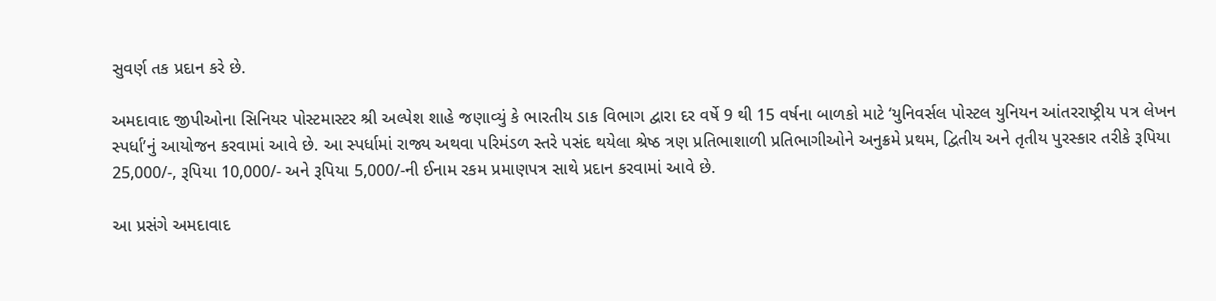સુવર્ણ તક પ્રદાન કરે છે.

અમદાવાદ જીપીઓના સિનિયર પોસ્ટમાસ્ટર શ્રી અલ્પેશ શાહે જણાવ્યું કે ભારતીય ડાક વિભાગ દ્વારા દર વર્ષે 9 થી 15 વર્ષના બાળકો માટે ‘યુનિવર્સલ પોસ્ટલ યુનિયન આંતરરાષ્ટ્રીય પત્ર લેખન સ્પર્ધા’નું આયોજન કરવામાં આવે છે. આ સ્પર્ધામાં રાજ્ય અથવા પરિમંડળ સ્તરે પસંદ થયેલા શ્રેષ્ઠ ત્રણ પ્રતિભાશાળી પ્રતિભાગીઓને અનુક્રમે પ્રથમ, દ્વિતીય અને તૃતીય પુરસ્કાર તરીકે રૂપિયા 25,000/-, રૂપિયા 10,000/- અને રૂપિયા 5,000/-ની ઈનામ રકમ પ્રમાણપત્ર સાથે પ્રદાન કરવામાં આવે છે.

આ પ્રસંગે અમદાવાદ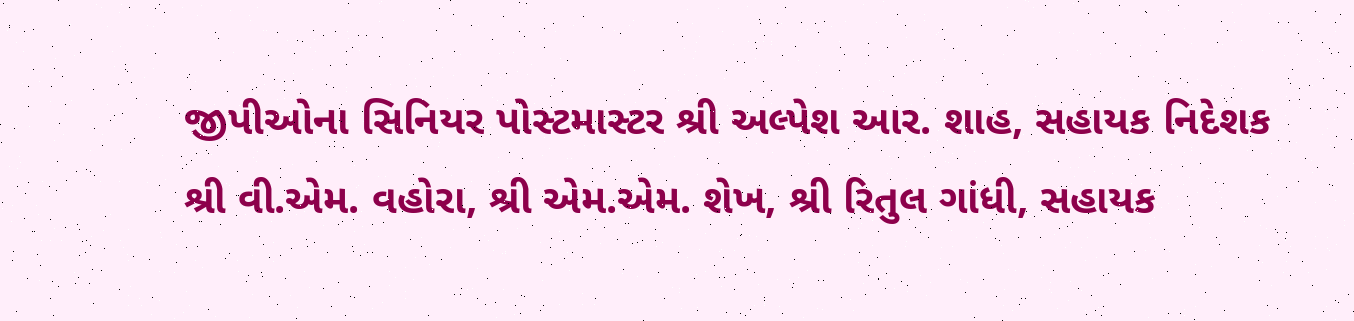જીપીઓના સિનિયર પોસ્ટમાસ્ટર શ્રી અલ્પેશ આર. શાહ, સહાયક નિદેશક શ્રી વી.એમ. વહોરા, શ્રી એમ.એમ. શેખ, શ્રી રિતુલ ગાંધી, સહાયક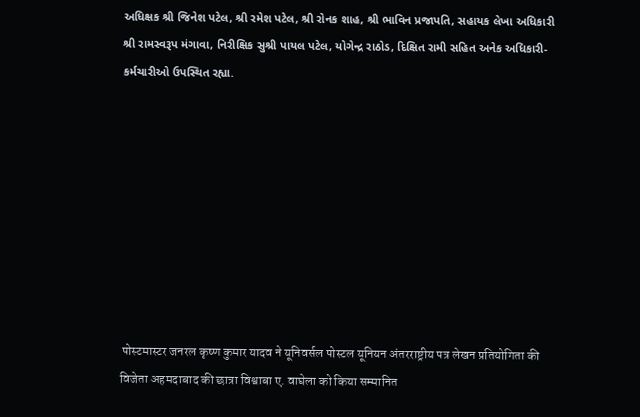અધિક્ષક શ્રી જિનેશ પટેલ, શ્રી રમેશ પટેલ, શ્રી રોનક શાહ, શ્રી ભાવિન પ્રજાપતિ, સહાયક લેખા અધિકારી શ્રી રામસ્વરૂપ મંગાવા, નિરીક્ષિક સુશ્રી પાયલ પટેલ, યોગેન્દ્ર રાઠોડ, દિક્ષિત રામી સહિત અનેક અધિકારી-કર્મચારીઓ ઉપસ્થિત રહ્યા.









 पोस्टमास्टर जनरल कृष्ण कुमार यादव ने यूनिवर्सल पोस्टल यूनियन अंतरराष्ट्रीय पत्र लेखन प्रतियोगिता की विजेता अहमदाबाद की छात्रा विश्वाबा ए. वाघेला को किया सम्मानित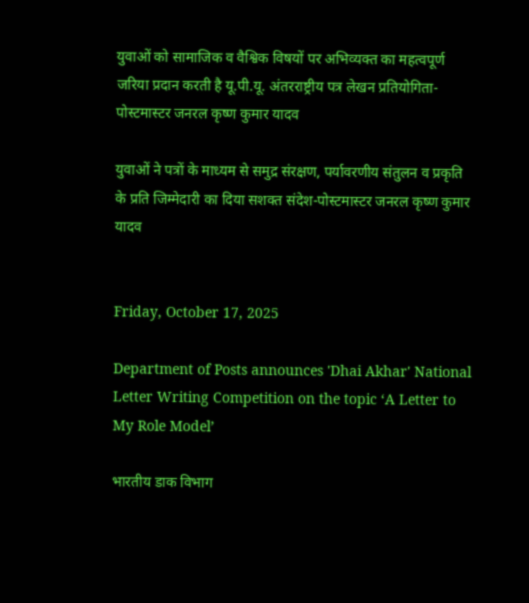युवाओं को सामाजिक व वैश्विक विषयों पर अभिव्यक्त का महत्वपूर्ण जरिया प्रदान करती है यू.पी.यू. अंतरराष्ट्रीय पत्र लेखन प्रतियोगिता-पोस्टमास्टर जनरल कृष्ण कुमार यादव

युवाओं ने पत्रों के माध्यम से समुद्र संरक्षण, पर्यावरणीय संतुलन व प्रकृति के प्रति जिम्मेदारी का दिया सशक्त संदेश-पोस्टमास्टर जनरल कृष्ण कुमार यादव


Friday, October 17, 2025

Department of Posts announces 'Dhai Akhar' National Letter Writing Competition on the topic ‘A Letter to My Role Model’

भारतीय डाक विभाग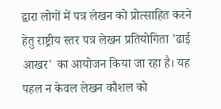द्वारा लोगों में पत्र लेखन को प्रोत्साहित करने हेतु राष्ट्रीय स्तर पत्र लेखन प्रतियोगिता 'ढाई आखर' का आयोजन किया जा रहा है। यह पहल न केवल लेखन कौशल को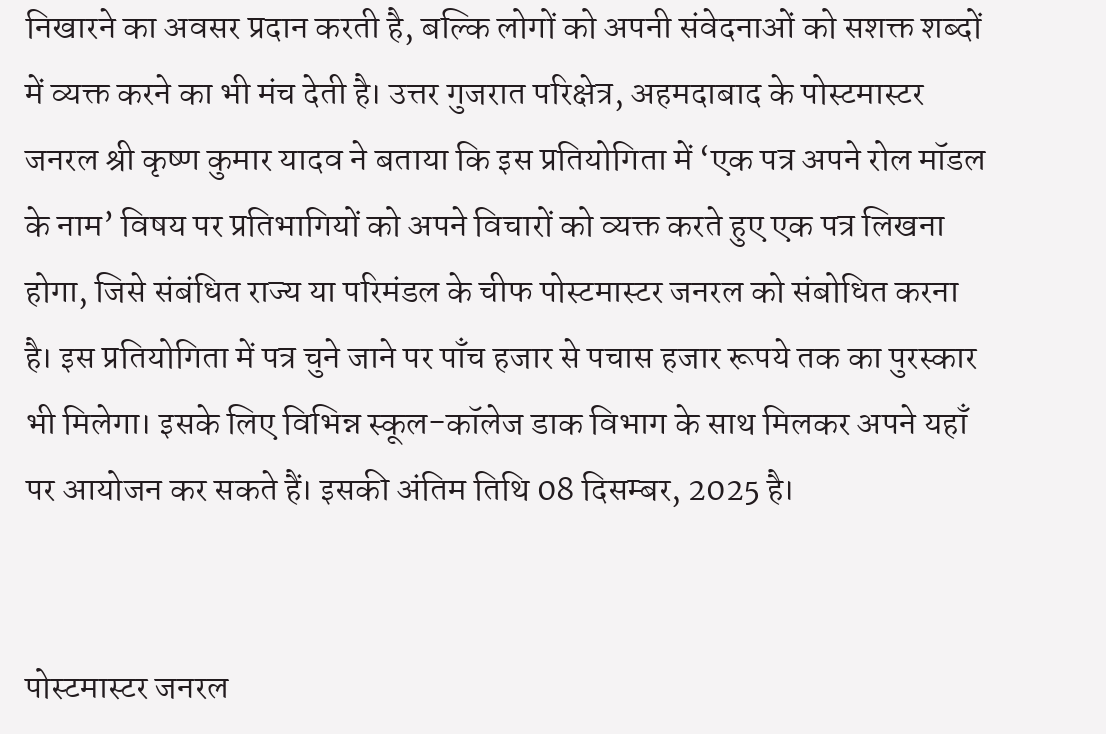निखारने का अवसर प्रदान करती है, बल्कि लोगों को अपनी संवेदनाओं को सशक्त शब्दों में व्यक्त करने का भी मंच देती है। उत्तर गुजरात परिक्षेत्र, अहमदाबाद के पोस्टमास्टर जनरल श्री कृष्ण कुमार यादव ने बताया कि इस प्रतियोगिता में ‘एक पत्र अपने रोल मॉडल के नाम’ विषय पर प्रतिभागियों को अपने विचारों को व्यक्त करते हुए एक पत्र लिखना होगा, जिसे संबंधित राज्य या परिमंडल के चीफ पोस्टमास्टर जनरल को संबोधित करना है। इस प्रतियोगिता में पत्र चुने जाने पर पाँच हजार से पचास हजार रूपये तक का पुरस्कार भी मिलेगा। इसके लिए विभिन्न स्कूल-कॉलेज डाक विभाग के साथ मिलकर अपने यहाँ पर आयोजन कर सकते हैं। इसकी अंतिम तिथि 08 दिसम्बर, 2025 है।


पोस्टमास्टर जनरल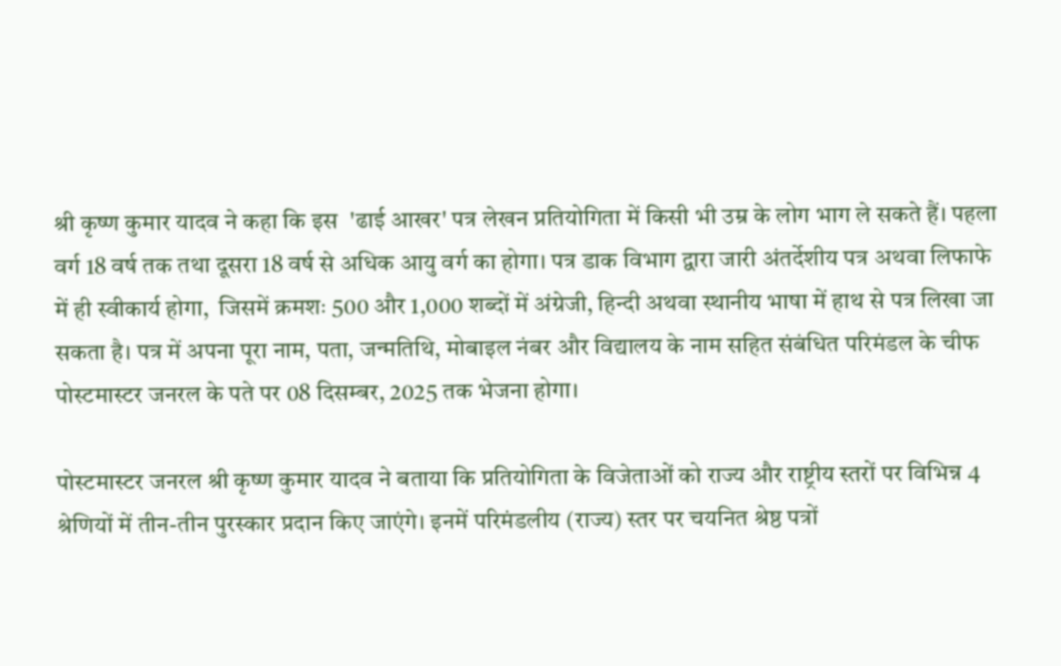श्री कृष्ण कुमार यादव ने कहा कि इस  'ढाई आखर' पत्र लेखन प्रतियोगिता में किसी भी उम्र के लोग भाग ले सकते हैं। पहला वर्ग 18 वर्ष तक तथा दूसरा 18 वर्ष से अधिक आयु वर्ग का होगा। पत्र डाक विभाग द्वारा जारी अंतर्देशीय पत्र अथवा लिफाफे में ही स्वीकार्य होगा,  जिसमें क्रमशः 500 और 1,000 शब्दों में अंग्रेजी, हिन्दी अथवा स्थानीय भाषा में हाथ से पत्र लिखा जा सकता है। पत्र में अपना पूरा नाम, पता, जन्मतिथि, मोबाइल नंबर और विद्यालय के नाम सहित संबंधित परिमंडल के चीफ पोस्टमास्टर जनरल के पते पर 08 दिसम्बर, 2025 तक भेजना होगा।

पोस्टमास्टर जनरल श्री कृष्ण कुमार यादव ने बताया कि प्रतियोगिता के विजेताओं को राज्य और राष्ट्रीय स्तरों पर विभिन्न 4 श्रेणियों में तीन-तीन पुरस्कार प्रदान किए जाएंगे। इनमें परिमंडलीय (राज्य) स्तर पर चयनित श्रेष्ठ पत्रों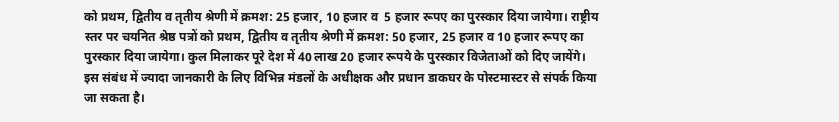को प्रथम, द्वितीय व तृतीय श्रेणी में क्रमश: 25 हजार, 10 हजार व  5 हजार रूपए का पुरस्कार दिया जायेगा। राष्ट्रीय  स्तर पर चयनित श्रेष्ठ पत्रों को प्रथम, द्वितीय व तृतीय श्रेणी में क्रमश: 50 हजार, 25 हजार व 10 हजार रूपए का पुरस्कार दिया जायेगा। कुल मिलाकर पूरे देश में 40 लाख 20 हजार रूपये के पुरस्कार विजेताओं को दिए जायेंगे। इस संबंध में ज्यादा जानकारी के लिए विभिन्न मंडलों के अधीक्षक और प्रधान डाकघर के पोस्टमास्टर से संपर्क किया जा सकता है।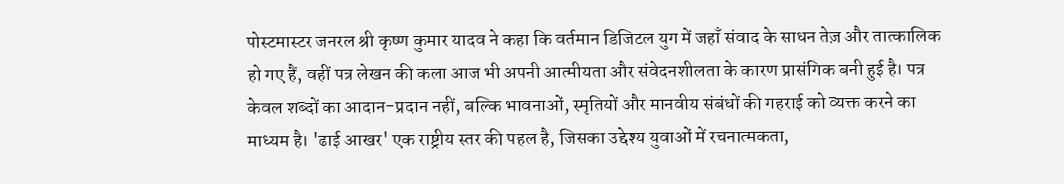पोस्टमास्टर जनरल श्री कृष्ण कुमार यादव ने कहा कि वर्तमान डिजिटल युग में जहाँ संवाद के साधन तेज़ और तात्कालिक हो गए हैं, वहीं पत्र लेखन की कला आज भी अपनी आत्मीयता और संवेदनशीलता के कारण प्रासंगिक बनी हुई है। पत्र केवल शब्दों का आदान-प्रदान नहीं, बल्कि भावनाओं, स्मृतियों और मानवीय संबंधों की गहराई को व्यक्त करने का माध्यम है। 'ढाई आखर' एक राष्ट्रीय स्तर की पहल है, जिसका उद्देश्य युवाओं में रचनात्मकता,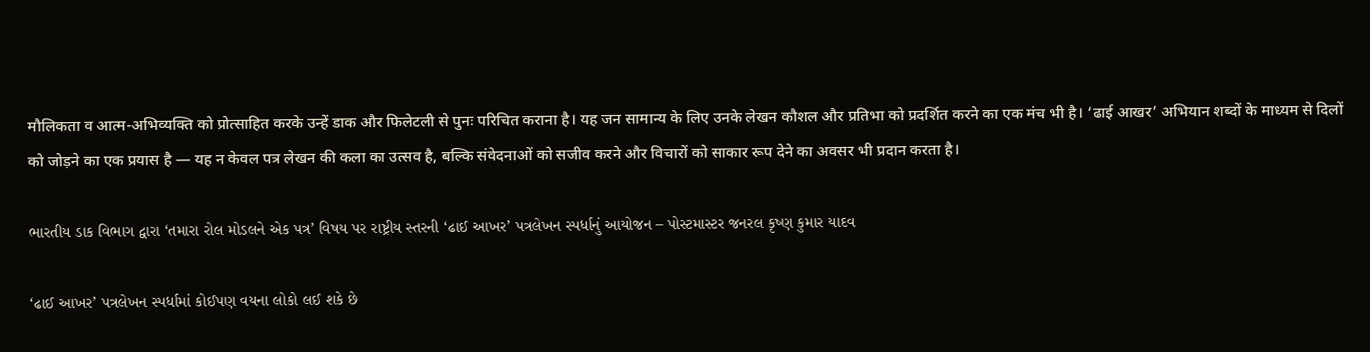मौलिकता व आत्म-अभिव्यक्ति को प्रोत्साहित करके उन्हें डाक और फिलेटली से पुनः परिचित कराना है। यह जन सामान्य के लिए उनके लेखन कौशल और प्रतिभा को प्रदर्शित करने का एक मंच भी है। ‘ढाई आखर’ अभियान शब्दों के माध्यम से दिलों को जोड़ने का एक प्रयास है — यह न केवल पत्र लेखन की कला का उत्सव है, बल्कि संवेदनाओं को सजीव करने और विचारों को साकार रूप देने का अवसर भी प्रदान करता है।

ભારતીય ડાક વિભાગ દ્વારા ‘તમારા રોલ મોડલને એક પત્ર’ વિષય પર રાષ્ટ્રીય સ્તરની ‘ઢાઈ આખર’ પત્રલેખન સ્પર્ધાનું આયોજન – પોસ્ટમાસ્ટર જનરલ કૃષ્ણ કુમાર યાદવ

‘ઢાઈ આખર’ પત્રલેખન સ્પર્ધામાં કોઈપણ વયના લોકો લઈ શકે છે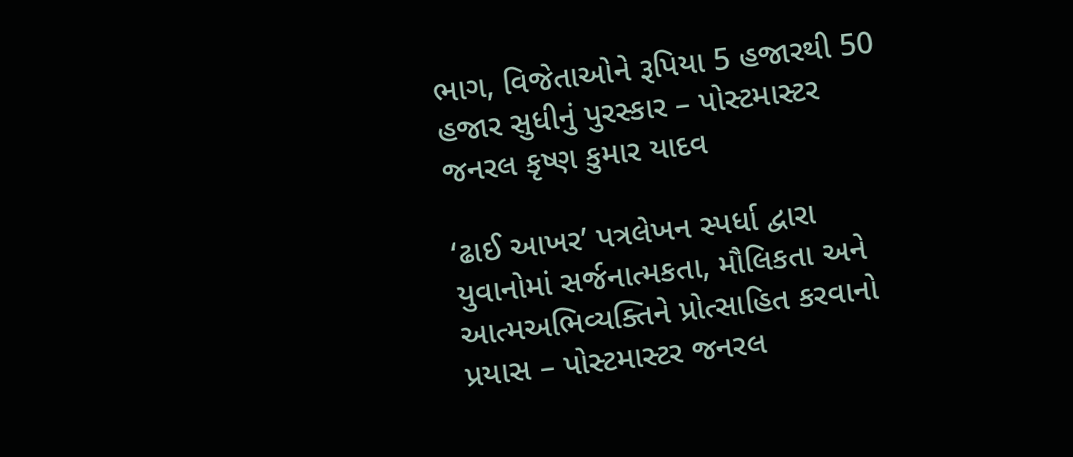ભાગ, વિજેતાઓને રૂપિયા 5 હજારથી 50 હજાર સુધીનું પુરસ્કાર – પોસ્ટમાસ્ટર જનરલ કૃષ્ણ કુમાર યાદવ

‘ઢાઈ આખર’ પત્રલેખન સ્પર્ધા દ્વારા યુવાનોમાં સર્જનાત્મકતા, મૌલિકતા અને આત્મઅભિવ્યક્તિને પ્રોત્સાહિત કરવાનો પ્રયાસ – પોસ્ટમાસ્ટર જનરલ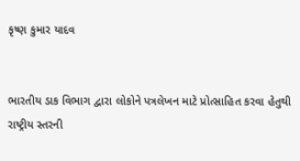કૃષ્ણ કુમાર યાદવ


ભારતીય ડાક વિભાગ દ્વારા લોકોને પત્રલેખન માટે પ્રોત્સાહિત કરવા હેતુથી રાષ્ટ્રીય સ્તરની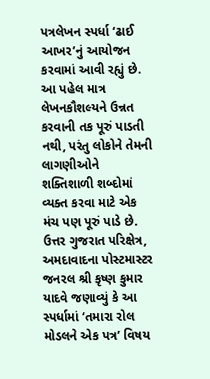પત્રલેખન સ્પર્ધા ‘ઢાઈ આખર’નું આયોજન કરવામાં આવી રહ્યું છે. આ પહેલ માત્ર લેખનકૌશલ્યને ઉન્નત કરવાની તક પૂરું પાડતી નથી, પરંતુ લોકોને તેમની લાગણીઓને શક્તિશાળી શબ્દોમાં વ્યક્ત કરવા માટે એક મંચ પણ પૂરું પાડે છે. ઉત્તર ગુજરાત પરિક્ષેત્ર, અમદાવાદના પોસ્ટમાસ્ટર જનરલ શ્રી કૃષ્ણ કુમાર યાદવે જણાવ્યું કે આ સ્પર્ધામાં ‘તમારા રોલ મોડલને એક પત્ર’ વિષય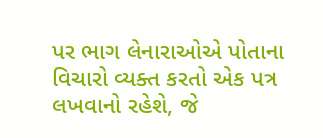પર ભાગ લેનારાઓએ પોતાના વિચારો વ્યક્ત કરતો એક પત્ર લખવાનો રહેશે, જે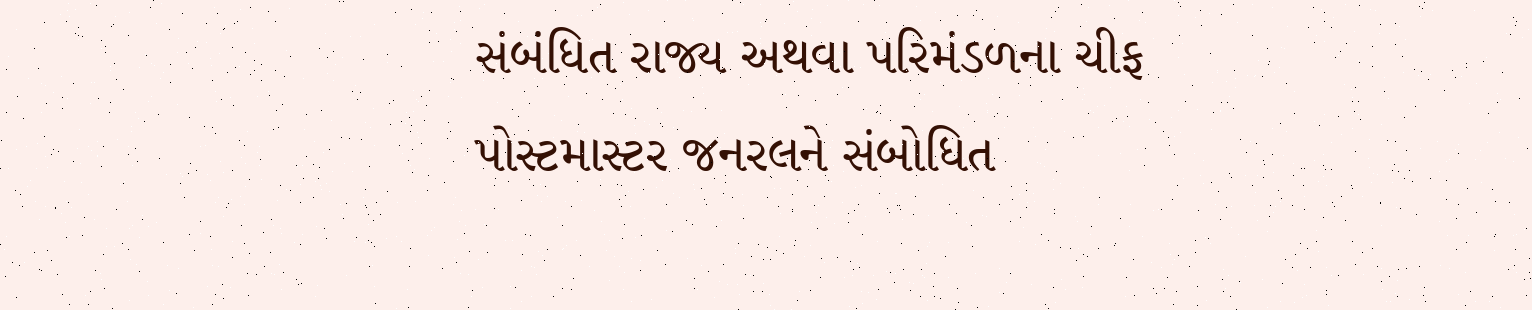સંબંધિત રાજ્ય અથવા પરિમંડળના ચીફ પોસ્ટમાસ્ટર જનરલને સંબોધિત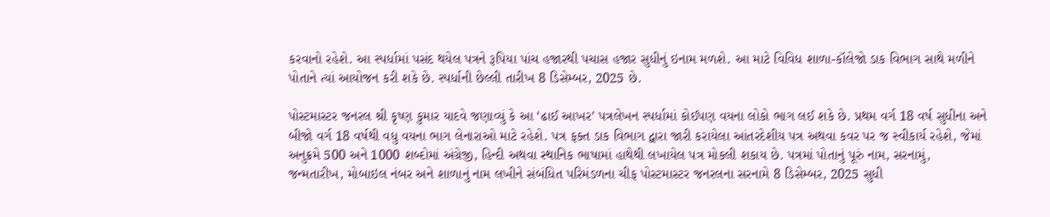કરવાનો રહેશે. આ સ્પર્ધામાં પસંદ થયેલ પત્રને રૂપિયા પાંચ હજારથી પચાસ હજાર સુધીનું ઇનામ મળશે. આ માટે વિવિધ શાળા-કૉલેજો ડાક વિભાગ સાથે મળીને પોતાને ત્યાં આયોજન કરી શકે છે. સ્પર્ધાની છેલ્લી તારીખ 8 ડિસેમ્બર, 2025 છે.

પોસ્ટમાસ્ટર જનરલ શ્રી કૃષ્ણ કુમાર યાદવે જણાવ્યું કે આ ‘ઢાઈ આખર’ પત્રલેખન સ્પર્ધામાં કોઈપણ વયના લોકો ભાગ લઈ શકે છે. પ્રથમ વર્ગ 18 વર્ષ સુધીના અને બીજો વર્ગ 18 વર્ષથી વધુ વયના ભાગ લેનારાઓ માટે રહેશે. પત્ર ફક્ત ડાક વિભાગ દ્વારા જારી કરાયેલા આંતરદેશીય પત્ર અથવા કવર પર જ સ્વીકાર્ય રહેશે, જેમાં અનુક્રમે 500 અને 1000 શબ્દોમાં અંગ્રેજી, હિન્દી અથવા સ્થાનિક ભાષામાં હાથેથી લખાયેલ પત્ર મોકલી શકાય છે. પત્રમાં પોતાનું પૂરું નામ, સરનામું, જન્મતારીખ, મોબાઇલ નંબર અને શાળાનું નામ લખીને સંબંધિત પરિમંડળના ચીફ પોસ્ટમાસ્ટર જનરલના સરનામે 8 ડિસેમ્બર, 2025 સુધી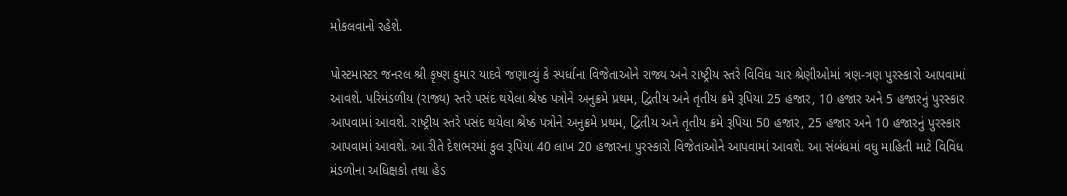મોકલવાનો રહેશે.

પોસ્ટમાસ્ટર જનરલ શ્રી કૃષ્ણ કુમાર યાદવે જણાવ્યું કે સ્પર્ધાના વિજેતાઓને રાજ્ય અને રાષ્ટ્રીય સ્તરે વિવિધ ચાર શ્રેણીઓમાં ત્રણ-ત્રણ પુરસ્કારો આપવામાં આવશે. પરિમંડળીય (રાજ્ય) સ્તરે પસંદ થયેલા શ્રેષ્ઠ પત્રોને અનુક્રમે પ્રથમ, દ્વિતીય અને તૃતીય ક્રમે રૂપિયા 25 હજાર, 10 હજાર અને 5 હજારનું પુરસ્કાર આપવામાં આવશે. રાષ્ટ્રીય સ્તરે પસંદ થયેલા શ્રેષ્ઠ પત્રોને અનુક્રમે પ્રથમ, દ્વિતીય અને તૃતીય ક્રમે રૂપિયા 50 હજાર, 25 હજાર અને 10 હજારનું પુરસ્કાર આપવામાં આવશે. આ રીતે દેશભરમાં કુલ રૂપિયા 40 લાખ 20 હજારના પુરસ્કારો વિજેતાઓને આપવામાં આવશે. આ સંબંધમાં વધુ માહિતી માટે વિવિધ મંડળોના અધિક્ષકો તથા હેડ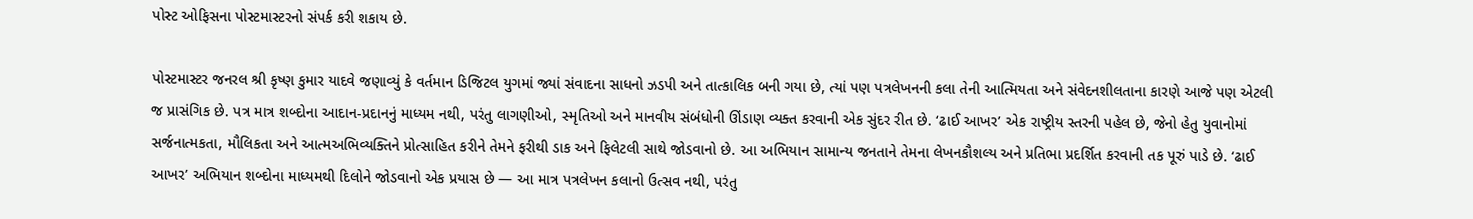પોસ્ટ ઓફિસના પોસ્ટમાસ્ટરનો સંપર્ક કરી શકાય છે.

પોસ્ટમાસ્ટર જનરલ શ્રી કૃષ્ણ કુમાર યાદવે જણાવ્યું કે વર્તમાન ડિજિટલ યુગમાં જ્યાં સંવાદના સાધનો ઝડપી અને તાત્કાલિક બની ગયા છે, ત્યાં પણ પત્રલેખનની કલા તેની આત્મિયતા અને સંવેદનશીલતાના કારણે આજે પણ એટલી જ પ્રાસંગિક છે. પત્ર માત્ર શબ્દોના આદાન-પ્રદાનનું માધ્યમ નથી, પરંતુ લાગણીઓ, સ્મૃતિઓ અને માનવીય સંબંધોની ઊંડાણ વ્યક્ત કરવાની એક સુંદર રીત છે. ‘ઢાઈ આખર’ એક રાષ્ટ્રીય સ્તરની પહેલ છે, જેનો હેતુ યુવાનોમાં સર્જનાત્મકતા, મૌલિકતા અને આત્મઅભિવ્યક્તિને પ્રોત્સાહિત કરીને તેમને ફરીથી ડાક અને ફિલેટલી સાથે જોડવાનો છે. આ અભિયાન સામાન્ય જનતાને તેમના લેખનકૌશલ્ય અને પ્રતિભા પ્રદર્શિત કરવાની તક પૂરું પાડે છે. ‘ઢાઈ આખર’ અભિયાન શબ્દોના માધ્યમથી દિલોને જોડવાનો એક પ્રયાસ છે — આ માત્ર પત્રલેખન કલાનો ઉત્સવ નથી, પરંતુ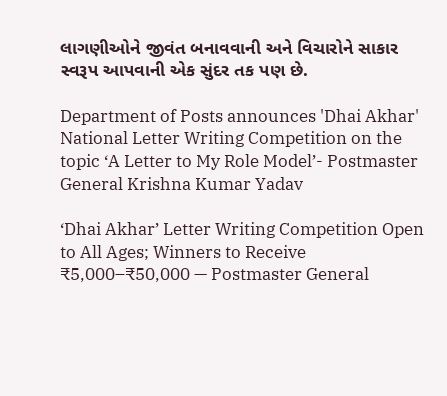લાગણીઓને જીવંત બનાવવાની અને વિચારોને સાકાર સ્વરૂપ આપવાની એક સુંદર તક પણ છે.

Department of Posts announces 'Dhai Akhar' National Letter Writing Competition on the topic ‘A Letter to My Role Model’- Postmaster General Krishna Kumar Yadav

‘Dhai Akhar’ Letter Writing Competition Open to All Ages; Winners to Receive ₹5,000–₹50,000 — Postmaster General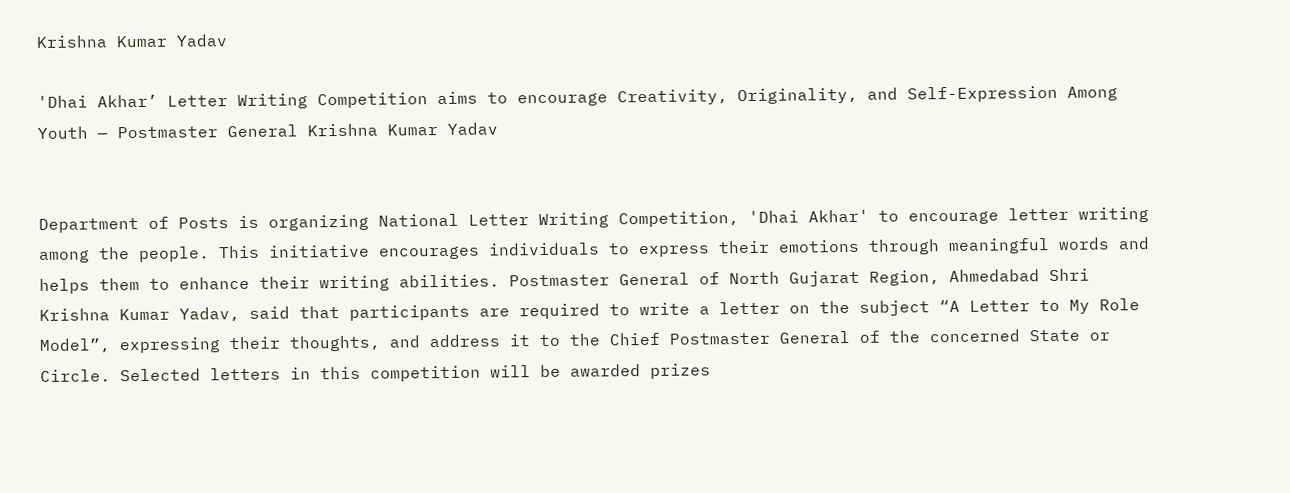Krishna Kumar Yadav

'Dhai Akhar’ Letter Writing Competition aims to encourage Creativity, Originality, and Self-Expression Among Youth — Postmaster General Krishna Kumar Yadav


Department of Posts is organizing National Letter Writing Competition, 'Dhai Akhar' to encourage letter writing among the people. This initiative encourages individuals to express their emotions through meaningful words and helps them to enhance their writing abilities. Postmaster General of North Gujarat Region, Ahmedabad Shri Krishna Kumar Yadav, said that participants are required to write a letter on the subject “A Letter to My Role Model”, expressing their thoughts, and address it to the Chief Postmaster General of the concerned State or Circle. Selected letters in this competition will be awarded prizes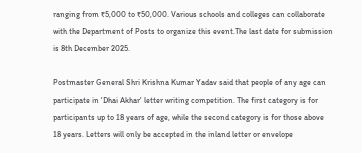ranging from ₹5,000 to ₹50,000. Various schools and colleges can collaborate with the Department of Posts to organize this event.The last date for submission is 8th December 2025.

Postmaster General Shri Krishna Kumar Yadav said that people of any age can participate in 'Dhai Akhar' letter writing competition. The first category is for participants up to 18 years of age, while the second category is for those above 18 years. Letters will only be accepted in the inland letter or envelope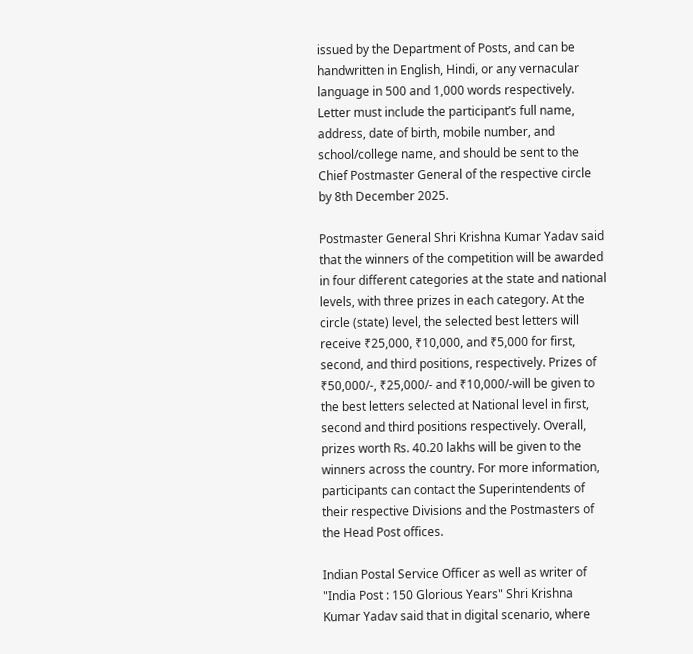issued by the Department of Posts, and can be handwritten in English, Hindi, or any vernacular language in 500 and 1,000 words respectively. Letter must include the participant’s full name, address, date of birth, mobile number, and school/college name, and should be sent to the Chief Postmaster General of the respective circle by 8th December 2025.

Postmaster General Shri Krishna Kumar Yadav said that the winners of the competition will be awarded in four different categories at the state and national levels, with three prizes in each category. At the circle (state) level, the selected best letters will receive ₹25,000, ₹10,000, and ₹5,000 for first, second, and third positions, respectively. Prizes of ₹50,000/-, ₹25,000/- and ₹10,000/-will be given to the best letters selected at National level in first, second and third positions respectively. Overall, prizes worth Rs. 40.20 lakhs will be given to the winners across the country. For more information, participants can contact the Superintendents of their respective Divisions and the Postmasters of the Head Post offices.

Indian Postal Service Officer as well as writer of "India Post : 150 Glorious Years" Shri Krishna Kumar Yadav said that in digital scenario, where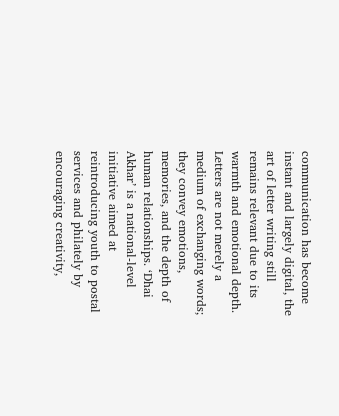communication has become instant and largely digital, the art of letter writing still remains relevant due to its warmth and emotional depth. Letters are not merely a medium of exchanging words; they convey emotions, memories, and the depth of human relationships. ‘Dhai Akhar’ is a national-level initiative aimed at reintroducing youth to postal services and philately by encouraging creativity,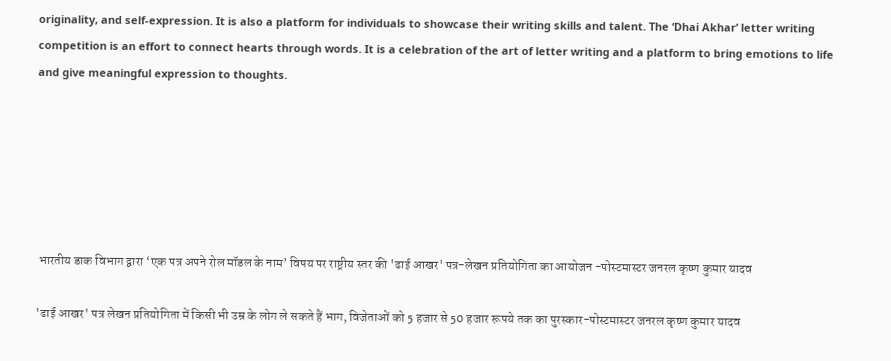originality, and self-expression. It is also a platform for individuals to showcase their writing skills and talent. The ‘Dhai Akhar’ letter writing competition is an effort to connect hearts through words. It is a celebration of the art of letter writing and a platform to bring emotions to life and give meaningful expression to thoughts.






 भारतीय डाक विभाग द्वारा ‘एक पत्र अपने रोल मॉडल के नाम’ विषय पर राष्ट्रीय स्तर की 'ढाई आखर' पत्र-लेखन प्रतियोगिता का आयोजन -पोस्टमास्टर जनरल कृष्ण कुमार यादव

'ढाई आखर' पत्र लेखन प्रतियोगिता में किसी भी उम्र के लोग ले सकते हैं भाग, विजेताओं को 5 हजार से 50 हजार रूपये तक का पुरस्कार-पोस्टमास्टर जनरल कृष्ण कुमार यादव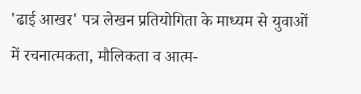'ढाई आखर' पत्र लेखन प्रतियोगिता के माध्यम से युवाओं में रचनात्मकता, मौलिकता व आत्म-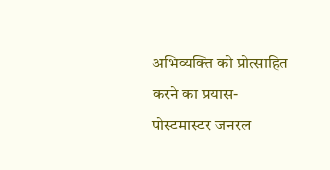अभिव्यक्ति को प्रोत्साहित करने का प्रयास-पोस्टमास्टर जनरल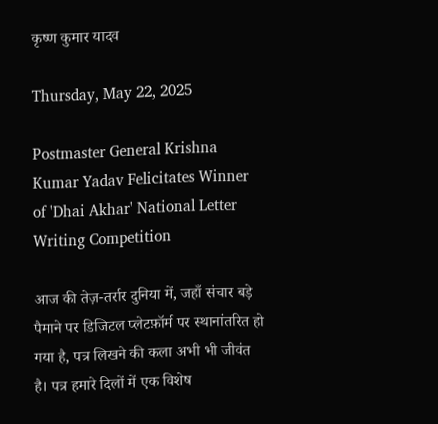कृष्ण कुमार यादव

Thursday, May 22, 2025

Postmaster General Krishna Kumar Yadav Felicitates Winner of 'Dhai Akhar' National Letter Writing Competition

आज की तेज़-तर्रार दुनिया में, जहाँ संचार बड़े पैमाने पर डिजिटल प्लेटफ़ॉर्म पर स्थानांतरित हो गया है, पत्र लिखने की कला अभी भी जीवंत है। पत्र हमारे दिलों में एक विशेष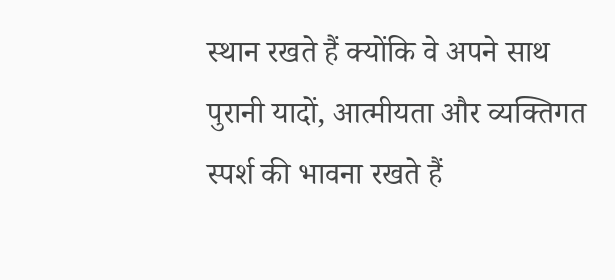स्थान रखते हैं क्योंकि वे अपने साथ पुरानी यादों, आत्मीयता और व्यक्तिगत स्पर्श की भावना रखते हैं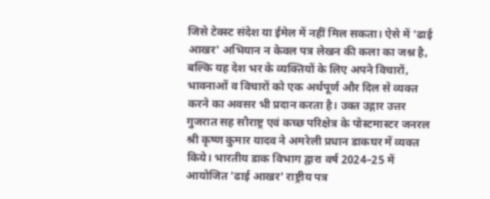जिसे टेक्स्ट संदेश या ईमेल में नहीं मिल सकता। ऐसे में 'ढाई आखर' अभियान न केवल पत्र लेखन की कला का जश्न है, बल्कि यह देश भर के व्यक्तियों के लिए अपने विचारों, भावनाओं व विचारों को एक अर्थपूर्ण और दिल से व्यक्त करने का अवसर भी प्रदान करता है। उक्त उद्गार उत्तर गुजरात सह सौराष्ट्र एवं कच्छ परिक्षेत्र के पोस्टमास्टर जनरल श्री कृष्ण कुमार यादव ने अमरेली प्रधान डाकघर में व्यक्त किये। भारतीय डाक विभाग द्वारा वर्ष 2024–25 में आयोजित 'ढाई आखर' राष्ट्रीय पत्र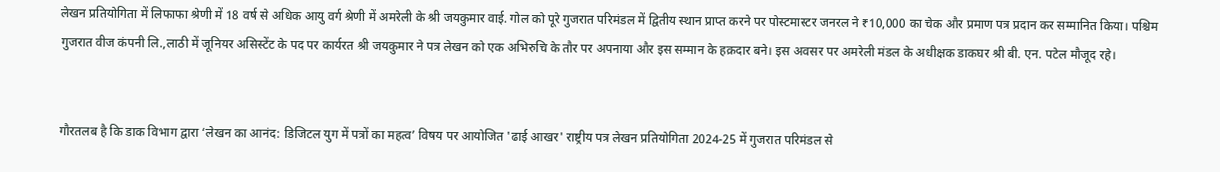लेखन प्रतियोगिता में लिफाफा श्रेणी में 18 वर्ष से अधिक आयु वर्ग श्रेणी में अमरेली के श्री जयकुमार वाई. गोल को पूरे गुजरात परिमंडल में द्वितीय स्थान प्राप्त करने पर पोस्टमास्टर जनरल ने ₹10,000 का चेक और प्रमाण पत्र प्रदान कर सम्मानित किया। पश्चिम गुजरात वीज कंपनी लि.,लाठी में जूनियर असिस्टेंट के पद पर कार्यरत श्री जयकुमार ने पत्र लेखन को एक अभिरुचि के तौर पर अपनाया और इस सम्मान के हक़दार बने। इस अवसर पर अमरेली मंडल के अधीक्षक डाकघर श्री बी. एन. पटेल मौजूद रहे।


गौरतलब है कि डाक विभाग द्वारा ‘लेखन का आनंद: डिजिटल युग में पत्रों का महत्व’ विषय पर आयोजित 'ढाई आखर' राष्ट्रीय पत्र लेखन प्रतियोगिता 2024-25 में गुजरात परिमंडल से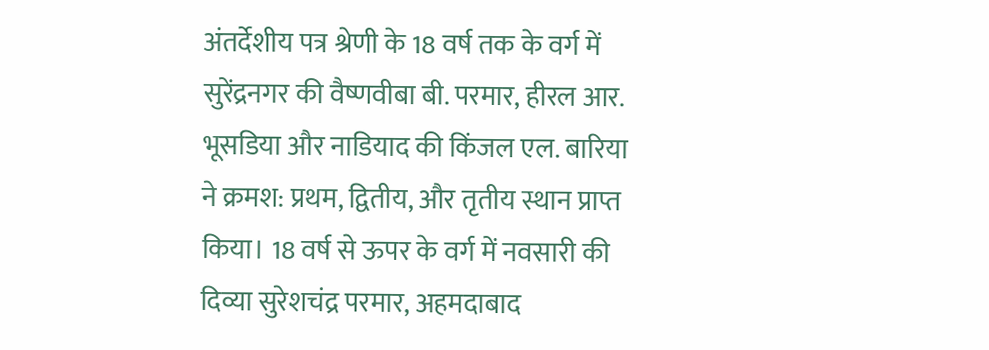अंतर्देशीय पत्र श्रेणी के 18 वर्ष तक के वर्ग में सुरेंद्रनगर की वैष्णवीबा बी. परमार, हीरल आर. भूसडिया और नाडियाद की किंजल एल. बारिया ने क्रमश: प्रथम, द्वितीय, और तृतीय स्थान प्राप्त किया। 18 वर्ष से ऊपर के वर्ग में नवसारी की दिव्या सुरेशचंद्र परमार, अहमदाबाद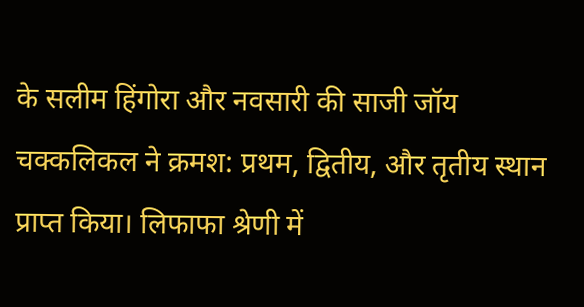के सलीम हिंगोरा और नवसारी की साजी जॉय चक्कलिकल ने क्रमश: प्रथम, द्वितीय, और तृतीय स्थान प्राप्त किया। लिफाफा श्रेणी में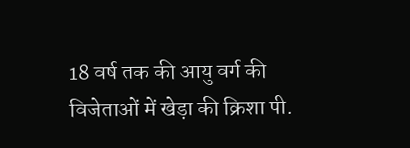18 वर्ष तक की आयु वर्ग की विजेताओं में खेड़ा की क्रिशा पी.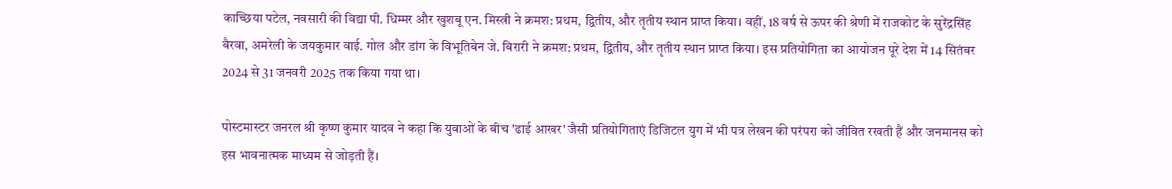काच्छिया पटेल, नवसारी की विद्या पी. धिम्मर और खुशबू एन. मिस्त्री ने क्रमश: प्रथम, द्वितीय, और तृतीय स्थान प्राप्त किया। वहीं, 18 वर्ष से ऊपर की श्रेणी में राजकोट के सुरेंद्रसिंह बैरवा, अमरेली के जयकुमार वाई. गोल और डांग के विभूतिबेन जे. बिरारी ने क्रमश: प्रथम, द्वितीय, और तृतीय स्थान प्राप्त किया। इस प्रतियोगिता का आयोजन पूरे देश में 14 सितंबर 2024 से 31 जनवरी 2025 तक किया गया था।

पोस्टमास्टर जनरल श्री कृष्ण कुमार यादव ने कहा कि युवाओं के बीच 'ढाई आखर' जैसी प्रतियोगिताएं डिजिटल युग में भी पत्र लेखन की परंपरा को जीवित रखती हैं और जनमानस को इस भावनात्मक माध्यम से जोड़ती हैं।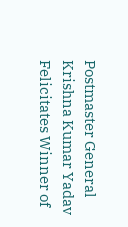Postmaster General Krishna Kumar Yadav Felicitates Winner of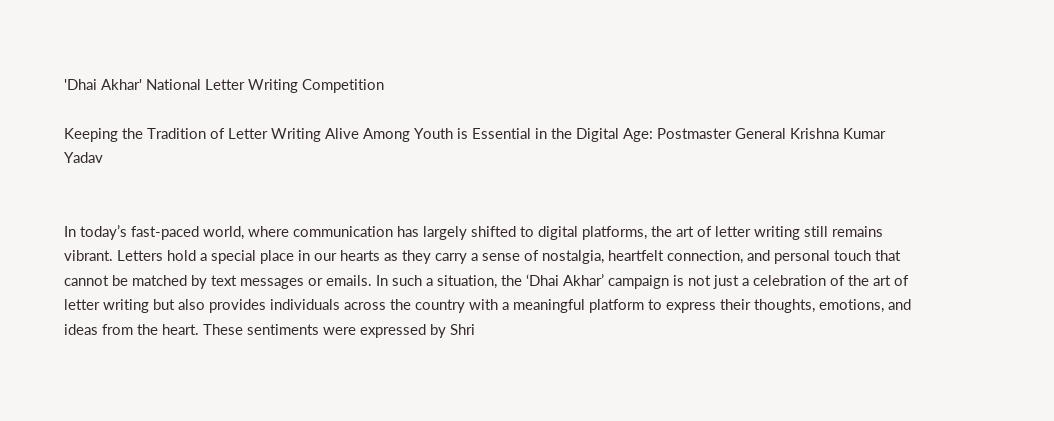'Dhai Akhar' National Letter Writing Competition

Keeping the Tradition of Letter Writing Alive Among Youth is Essential in the Digital Age: Postmaster General Krishna Kumar Yadav


In today’s fast-paced world, where communication has largely shifted to digital platforms, the art of letter writing still remains vibrant. Letters hold a special place in our hearts as they carry a sense of nostalgia, heartfelt connection, and personal touch that cannot be matched by text messages or emails. In such a situation, the ‘Dhai Akhar’ campaign is not just a celebration of the art of letter writing but also provides individuals across the country with a meaningful platform to express their thoughts, emotions, and ideas from the heart. These sentiments were expressed by Shri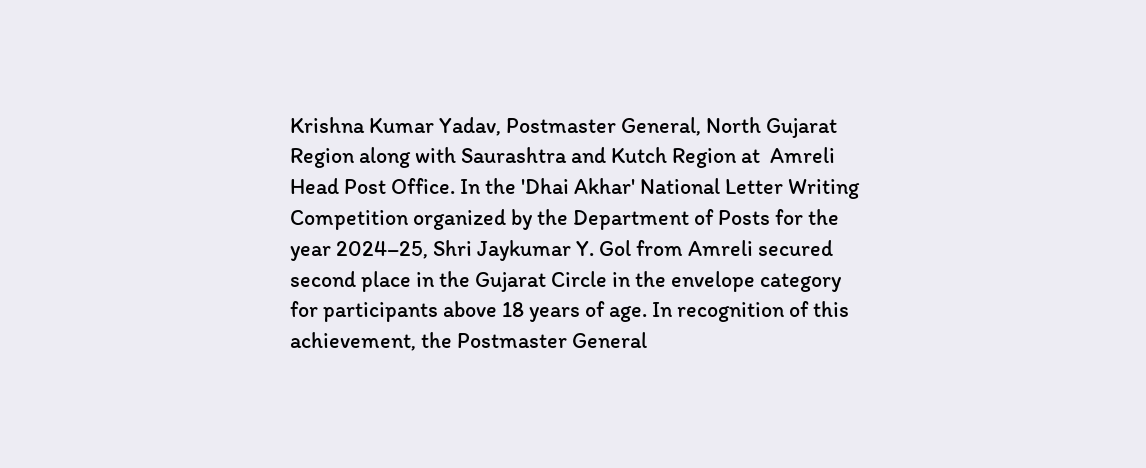Krishna Kumar Yadav, Postmaster General, North Gujarat Region along with Saurashtra and Kutch Region at  Amreli Head Post Office. In the 'Dhai Akhar' National Letter Writing Competition organized by the Department of Posts for the year 2024–25, Shri Jaykumar Y. Gol from Amreli secured second place in the Gujarat Circle in the envelope category for participants above 18 years of age. In recognition of this achievement, the Postmaster General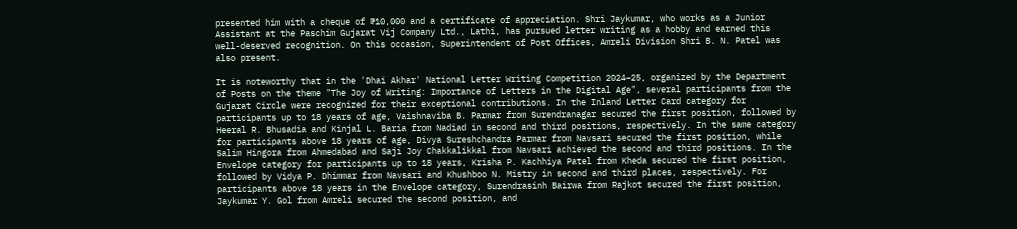presented him with a cheque of ₹10,000 and a certificate of appreciation. Shri Jaykumar, who works as a Junior Assistant at the Paschim Gujarat Vij Company Ltd., Lathi, has pursued letter writing as a hobby and earned this well-deserved recognition. On this occasion, Superintendent of Post Offices, Amreli Division Shri B. N. Patel was also present.

It is noteworthy that in the 'Dhai Akhar' National Letter Writing Competition 2024–25, organized by the Department of Posts on the theme "The Joy of Writing: Importance of Letters in the Digital Age", several participants from the Gujarat Circle were recognized for their exceptional contributions. In the Inland Letter Card category for participants up to 18 years of age, Vaishnaviba B. Parmar from Surendranagar secured the first position, followed by Heeral R. Bhusadia and Kinjal L. Baria from Nadiad in second and third positions, respectively. In the same category for participants above 18 years of age, Divya Sureshchandra Parmar from Navsari secured the first position, while Salim Hingora from Ahmedabad and Saji Joy Chakkalikkal from Navsari achieved the second and third positions. In the Envelope category for participants up to 18 years, Krisha P. Kachhiya Patel from Kheda secured the first position, followed by Vidya P. Dhimmar from Navsari and Khushboo N. Mistry in second and third places, respectively. For participants above 18 years in the Envelope category, Surendrasinh Bairwa from Rajkot secured the first position, Jaykumar Y. Gol from Amreli secured the second position, and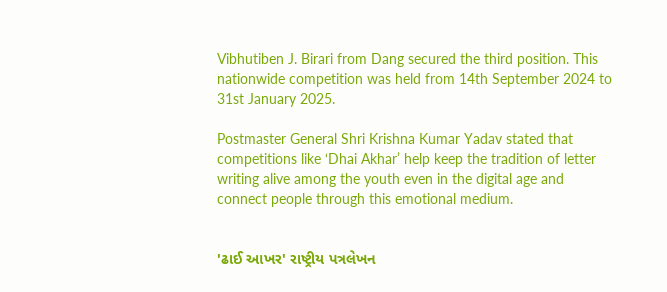Vibhutiben J. Birari from Dang secured the third position. This nationwide competition was held from 14th September 2024 to 31st January 2025.

Postmaster General Shri Krishna Kumar Yadav stated that competitions like ‘Dhai Akhar’ help keep the tradition of letter writing alive among the youth even in the digital age and connect people through this emotional medium.


'ઢાઈ આખર' રાષ્ટ્રીય પત્રલેખન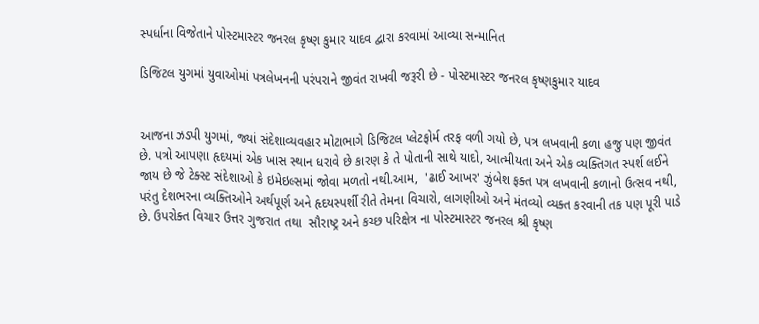સ્પર્ધાના વિજેતાને પોસ્ટમાસ્ટર જનરલ કૃષ્ણ કુમાર યાદવ દ્વારા કરવામાં આવ્યા સન્માનિત

ડિજિટલ યુગમાં યુવાઓમાં પત્રલેખનની પરંપરાને જીવંત રાખવી જરૂરી છે - પોસ્ટમાસ્ટર જનરલ કૃષ્ણકુમાર યાદવ


આજના ઝડપી યુગમાં, જ્યાં સંદેશાવ્યવહાર મોટાભાગે ડિજિટલ પ્લેટફોર્મ તરફ વળી ગયો છે, પત્ર લખવાની કળા હજુ પણ જીવંત છે. પત્રો આપણા હૃદયમાં એક ખાસ સ્થાન ધરાવે છે કારણ કે તે પોતાની સાથે યાદો, આત્મીયતા અને એક વ્યક્તિગત સ્પર્શ લઈને જાય છે જે ટેક્સ્ટ સંદેશાઓ કે ઇમેઇલ્સમાં જોવા મળતો નથી.આમ,  'ઢાઈ આખર' ઝુંબેશ ફક્ત પત્ર લખવાની કળાનો ઉત્સવ નથી, પરંતુ દેશભરના વ્યક્તિઓને અર્થપૂર્ણ અને હૃદયસ્પર્શી રીતે તેમના વિચારો, લાગણીઓ અને મંતવ્યો વ્યક્ત કરવાની તક પણ પૂરી પાડે છે. ઉપરોક્ત વિચાર ઉત્તર ગુજરાત તથા  સૌરાષ્ટ્ર અને કચ્છ પરિક્ષેત્ર ના પોસ્ટમાસ્ટર જનરલ શ્રી કૃષ્ણ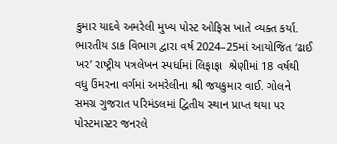કુમાર યાદવે અમરેલી મુખ્ય પોસ્ટ ઓફિસ ખાતે વ્યક્ત કર્યા. ભારતીય ડાક વિભાગ દ્વારા વર્ષ 2024–25માં આયોજિત ‘ઢાઈ ખર’ રાષ્ટ્રીય પત્રલેખન સ્પર્ધામાં લિફાફા  શ્રેણીમાં 18 વર્ષથી વધુ ઉંમરના વર્ગમાં અમરેલીના શ્રી જયકુમાર વાઈ. ગોલને સમગ્ર ગુજરાત પરિમંડલમાં દ્વિતીય સ્થાન પ્રાપ્ત થયા પર પોસ્ટમાસ્ટર જનરલે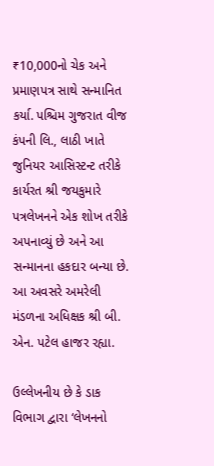₹10,000નો ચેક અને પ્રમાણપત્ર સાથે સન્માનિત કર્યા. પશ્ચિમ ગુજરાત વીજ કંપની લિ., લાઠી ખાતે જુનિયર આસિસ્ટન્ટ તરીકે કાર્યરત શ્રી જયકુમારે પત્રલેખનને એક શોખ તરીકે અપનાવ્યું છે અને આ સન્માનના હકદાર બન્યા છે. આ અવસરે અમરેલી મંડળના અધિક્ષક શ્રી બી. એન. પટેલ હાજર રહ્યા.

ઉલ્લેખનીય છે કે ડાક વિભાગ દ્વારા ‘લેખનનો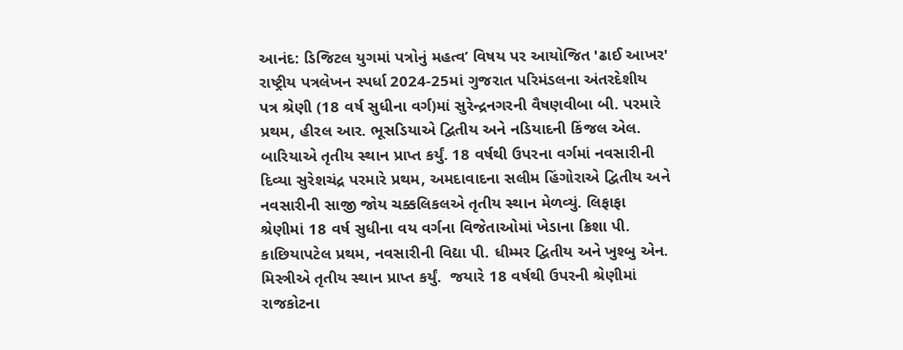આનંદ: ડિજિટલ યુગમાં પત્રોનું મહત્વ’ વિષય પર આયોજિત 'ઢાઈ આખર' રાષ્ટ્રીય પત્રલેખન સ્પર્ધા 2024-25માં ગુજરાત પરિમંડલના અંતરદેશીય પત્ર શ્રેણી (18 વર્ષ સુધીના વર્ગ)માં સુરેન્દ્રનગરની વૈષણવીબા બી. પરમારે પ્રથમ, હીરલ આર. ભૂસડિયાએ દ્વિતીય અને નડિયાદની કિંજલ એલ. બારિયાએ તૃતીય સ્થાન પ્રાપ્ત કર્યું. 18 વર્ષથી ઉપરના વર્ગમાં નવસારીની દિવ્યા સુરેશચંદ્ર પરમારે પ્રથમ, અમદાવાદના સલીમ હિંગોરાએ દ્વિતીય અને નવસારીની સાજી જોય ચક્કલિકલએ તૃતીય સ્થાન મેળવ્યું. લિફાફા  શ્રેણીમાં 18 વર્ષ સુધીના વય વર્ગના વિજેતાઓમાં ખેડાના ક્રિશા પી. કાછિયાપટેલ પ્રથમ, નવસારીની વિદ્યા પી. ધીમ્મર દ્વિતીય અને ખુશ્બુ એન. મિસ્ત્રીએ તૃતીય સ્થાન પ્રાપ્ત કર્યું.  જયારે 18 વર્ષથી ઉપરની શ્રેણીમાં રાજકોટના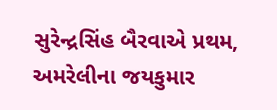સુરેન્દ્રસિંહ બૈરવાએ પ્રથમ, અમરેલીના જયકુમાર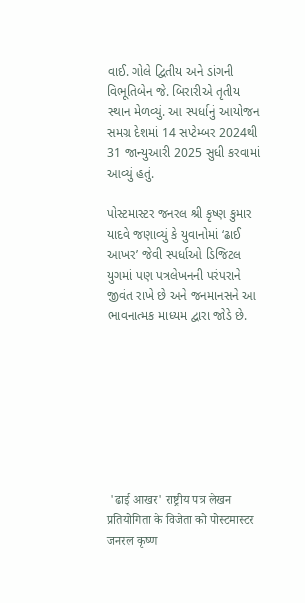વાઈ. ગોલે દ્વિતીય અને ડાંગની વિભૂતિબેન જે. બિરારીએ તૃતીય સ્થાન મેળવ્યું. આ સ્પર્ધાનું આયોજન સમગ્ર દેશમાં 14 સપ્ટેમ્બર 2024થી 31 જાન્યુઆરી 2025 સુધી કરવામાં આવ્યું હતું.

પોસ્ટમાસ્ટર જનરલ શ્રી કૃષ્ણ કુમાર યાદવે જણાવ્યું કે યુવાનોમાં ‘ઢાઈ આખર’ જેવી સ્પર્ધાઓ ડિજિટલ યુગમાં પણ પત્રલેખનની પરંપરાને જીવંત રાખે છે અને જનમાનસને આ ભાવનાત્મક માધ્યમ દ્વારા જોડે છે.








 'ढाई आखर' राष्ट्रीय पत्र लेखन प्रतियोगिता के विजेता को पोस्टमास्टर जनरल कृष्ण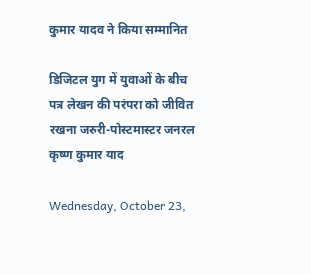कुमार यादव ने किया सम्मानित

डिजिटल युग में युवाओं के बीच पत्र लेखन की परंपरा को जीवित रखना जरुरी-पोस्टमास्टर जनरल कृष्ण कुमार याद

Wednesday, October 23,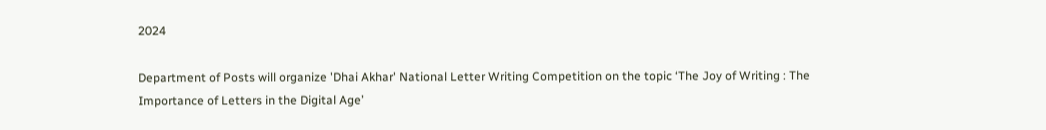2024

Department of Posts will organize 'Dhai Akhar' National Letter Writing Competition on the topic ‘The Joy of Writing : The Importance of Letters in the Digital Age’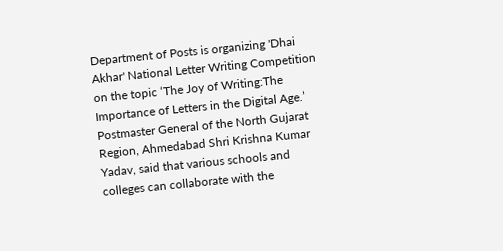Department of Posts is organizing 'Dhai Akhar' National Letter Writing Competition on the topic ‘The Joy of Writing:The Importance of Letters in the Digital Age.’ Postmaster General of the North Gujarat Region, Ahmedabad Shri Krishna Kumar Yadav, said that various schools and colleges can collaborate with the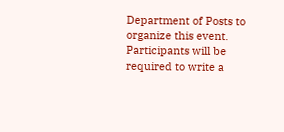Department of Posts to organize this event. Participants will be required to write a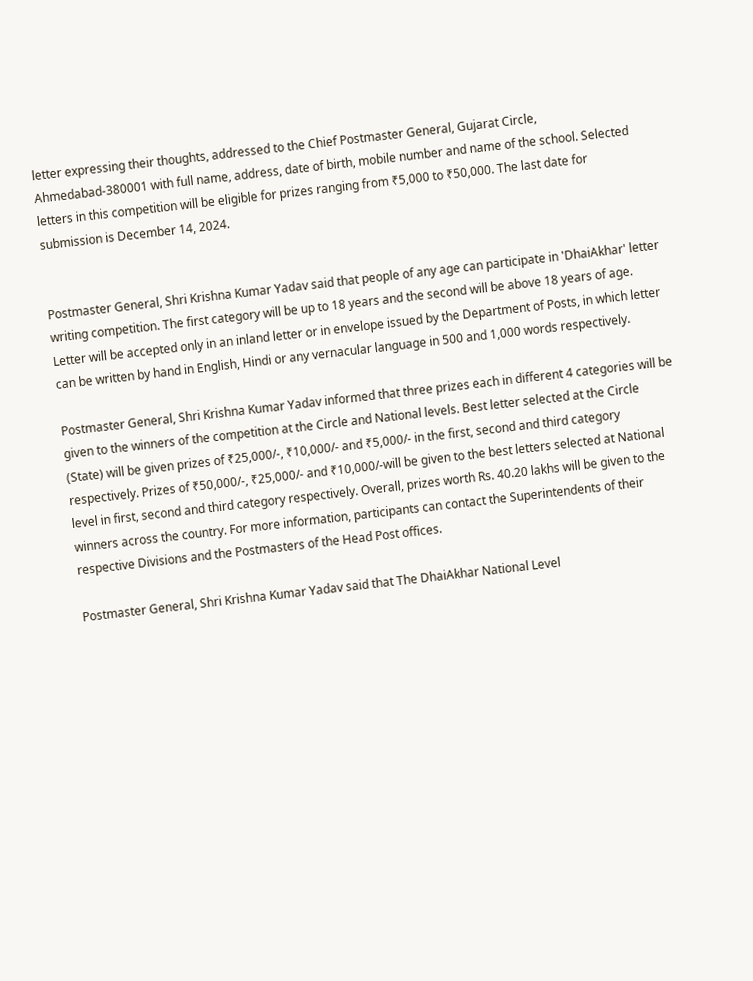letter expressing their thoughts, addressed to the Chief Postmaster General, Gujarat Circle, Ahmedabad-380001 with full name, address, date of birth, mobile number and name of the school. Selected letters in this competition will be eligible for prizes ranging from ₹5,000 to ₹50,000. The last date for submission is December 14, 2024.


Postmaster General, Shri Krishna Kumar Yadav said that people of any age can participate in 'DhaiAkhar' letter writing competition. The first category will be up to 18 years and the second will be above 18 years of age. Letter will be accepted only in an inland letter or in envelope issued by the Department of Posts, in which letter can be written by hand in English, Hindi or any vernacular language in 500 and 1,000 words respectively.

Postmaster General, Shri Krishna Kumar Yadav informed that three prizes each in different 4 categories will be given to the winners of the competition at the Circle and National levels. Best letter selected at the Circle (State) will be given prizes of ₹25,000/-, ₹10,000/- and ₹5,000/- in the first, second and third category respectively. Prizes of ₹50,000/-, ₹25,000/- and ₹10,000/-will be given to the best letters selected at National level in first, second and third category respectively. Overall, prizes worth Rs. 40.20 lakhs will be given to the winners across the country. For more information, participants can contact the Superintendents of their respective Divisions and the Postmasters of the Head Post offices.

Postmaster General, Shri Krishna Kumar Yadav said that The DhaiAkhar National Level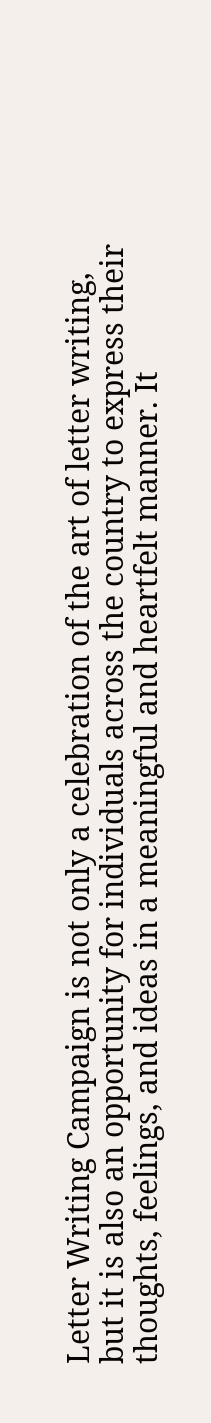Letter Writing Campaign is not only a celebration of the art of letter writing, but it is also an opportunity for individuals across the country to express their thoughts, feelings, and ideas in a meaningful and heartfelt manner. It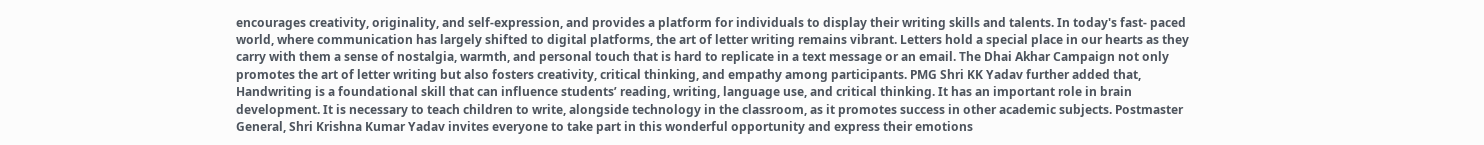encourages creativity, originality, and self-expression, and provides a platform for individuals to display their writing skills and talents. In today's fast- paced world, where communication has largely shifted to digital platforms, the art of letter writing remains vibrant. Letters hold a special place in our hearts as they carry with them a sense of nostalgia, warmth, and personal touch that is hard to replicate in a text message or an email. The Dhai Akhar Campaign not only promotes the art of letter writing but also fosters creativity, critical thinking, and empathy among participants. PMG Shri KK Yadav further added that, Handwriting is a foundational skill that can influence students’ reading, writing, language use, and critical thinking. It has an important role in brain development. It is necessary to teach children to write, alongside technology in the classroom, as it promotes success in other academic subjects. Postmaster General, Shri Krishna Kumar Yadav invites everyone to take part in this wonderful opportunity and express their emotions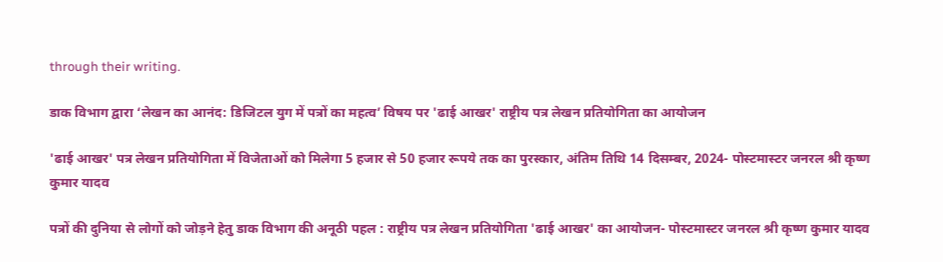through their writing.

डाक विभाग द्वारा ‘लेखन का आनंद: डिजिटल युग में पत्रों का महत्व’ विषय पर 'ढाई आखर' राष्ट्रीय पत्र लेखन प्रतियोगिता का आयोजन

'ढाई आखर' पत्र लेखन प्रतियोगिता में विजेताओं को मिलेगा 5 हजार से 50 हजार रूपये तक का पुरस्कार, अंतिम तिथि 14 दिसम्बर, 2024- पोस्टमास्टर जनरल श्री कृष्ण कुमार यादव

पत्रों की दुनिया से लोगों को जोड़ने हेतु डाक विभाग की अनूठी पहल : राष्ट्रीय पत्र लेखन प्रतियोगिता 'ढाई आखर' का आयोजन- पोस्टमास्टर जनरल श्री कृष्ण कुमार यादव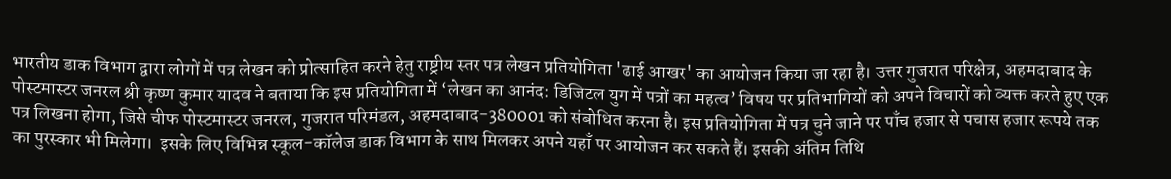भारतीय डाक विभाग द्वारा लोगों में पत्र लेखन को प्रोत्साहित करने हेतु राष्ट्रीय स्तर पत्र लेखन प्रतियोगिता 'ढाई आखर' का आयोजन किया जा रहा है। उत्तर गुजरात परिक्षेत्र, अहमदाबाद के पोस्टमास्टर जनरल श्री कृष्ण कुमार यादव ने बताया कि इस प्रतियोगिता में ‘लेखन का आनंद: डिजिटल युग में पत्रों का महत्व’ विषय पर प्रतिभागियों को अपने विचारों को व्यक्त करते हुए एक पत्र लिखना होगा, जिसे चीफ पोस्टमास्टर जनरल, गुजरात परिमंडल, अहमदाबाद-380001 को संबोधित करना है। इस प्रतियोगिता में पत्र चुने जाने पर पाँच हजार से पचास हजार रूपये तक का पुरस्कार भी मिलेगा।  इसके लिए विभिन्न स्कूल-कॉलेज डाक विभाग के साथ मिलकर अपने यहाँ पर आयोजन कर सकते हैं। इसकी अंतिम तिथि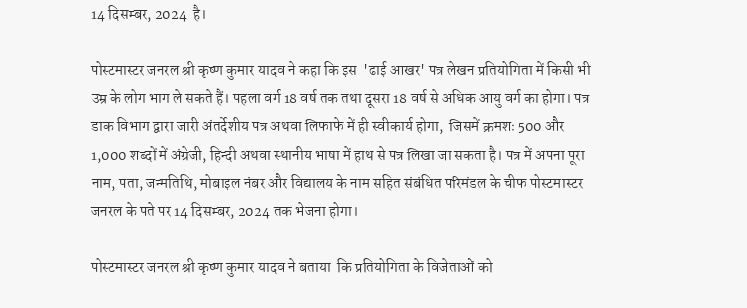14 दिसम्बर, 2024  है।

पोस्टमास्टर जनरल श्री कृष्ण कुमार यादव ने कहा कि इस  'ढाई आखर' पत्र लेखन प्रतियोगिता में किसी भी उम्र के लोग भाग ले सकते हैं। पहला वर्ग 18 वर्ष तक तथा दूसरा 18 वर्ष से अधिक आयु वर्ग का होगा। पत्र डाक विभाग द्वारा जारी अंतर्देशीय पत्र अथवा लिफाफे में ही स्वीकार्य होगा,  जिसमें क्रमशः 500 और 1,000 शब्दों में अंग्रेजी, हिन्दी अथवा स्थानीय भाषा में हाथ से पत्र लिखा जा सकता है। पत्र में अपना पूरा नाम, पता, जन्मतिथि, मोबाइल नंबर और विद्यालय के नाम सहित संबंधित परिमंडल के चीफ पोस्टमास्टर जनरल के पते पर 14 दिसम्बर, 2024 तक भेजना होगा।

पोस्टमास्टर जनरल श्री कृष्ण कुमार यादव ने बताया  कि प्रतियोगिता के विजेताओं को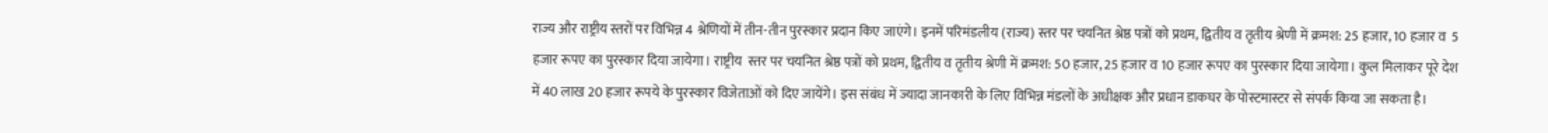राज्य और राष्ट्रीय स्तरों पर विभिन्न 4 श्रेणियों में तीन-तीन पुरस्कार प्रदान किए जाएंगे। इनमें परिमंडलीय (राज्य) स्तर पर चयनित श्रेष्ठ पत्रों को प्रथम, द्वितीय व तृतीय श्रेणी में क्रमश: 25 हजार, 10 हजार व  5 हजार रूपए का पुरस्कार दिया जायेगा। राष्ट्रीय  स्तर पर चयनित श्रेष्ठ पत्रों को प्रथम, द्वितीय व तृतीय श्रेणी में क्रमश: 50 हजार, 25 हजार व 10 हजार रूपए का पुरस्कार दिया जायेगा। कुल मिलाकर पूरे देश में 40 लाख 20 हजार रूपये के पुरस्कार विजेताओं को दिए जायेंगे। इस संबंध में ज्यादा जानकारी के लिए विभिन्न मंडलों के अधीक्षक और प्रधान डाकघर के पोस्टमास्टर से संपर्क किया जा सकता है।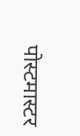पोस्टमास्टर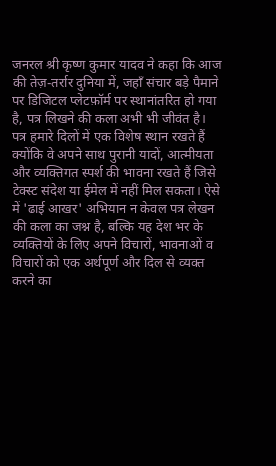जनरल श्री कृष्ण कुमार यादव ने कहा कि आज की तेज़-तर्रार दुनिया में, जहाँ संचार बड़े पैमाने पर डिजिटल प्लेटफ़ॉर्म पर स्थानांतरित हो गया है, पत्र लिखने की कला अभी भी जीवंत है। पत्र हमारे दिलों में एक विशेष स्थान रखते हैं क्योंकि वे अपने साथ पुरानी यादों, आत्मीयता और व्यक्तिगत स्पर्श की भावना रखते हैं जिसे टेक्स्ट संदेश या ईमेल में नहीं मिल सकता। ऐसे में 'ढाई आखर' अभियान न केवल पत्र लेखन की कला का जश्न है, बल्कि यह देश भर के व्यक्तियों के लिए अपने विचारों, भावनाओं व विचारों को एक अर्थपूर्ण और दिल से व्यक्त करने का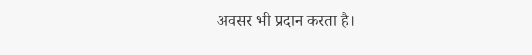अवसर भी प्रदान करता है।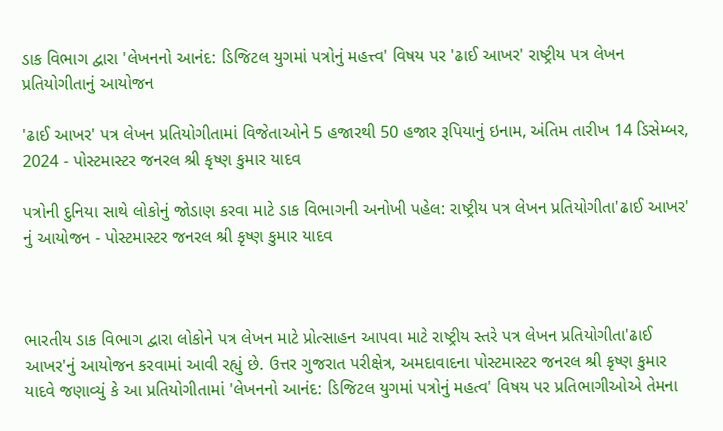ડાક વિભાગ દ્વારા 'લેખનનો આનંદ: ડિજિટલ યુગમાં પત્રોનું મહત્ત્વ' વિષય પર 'ઢાઈ આખર' રાષ્ટ્રીય પત્ર લેખન પ્રતિયોગીતાનું આયોજન

'ઢાઈ આખર' પત્ર લેખન પ્રતિયોગીતામાં વિજેતાઓને 5 હજારથી 50 હજાર રૂપિયાનું ઇનામ, અંતિમ તારીખ 14 ડિસેમ્બર, 2024 - પોસ્ટમાસ્ટર જનરલ શ્રી કૃષ્ણ કુમાર યાદવ

પત્રોની દુનિયા સાથે લોકોનું જોડાણ કરવા માટે ડાક વિભાગની અનોખી પહેલ: રાષ્ટ્રીય પત્ર લેખન પ્રતિયોગીતા'ઢાઈ આખર' નું આયોજન - પોસ્ટમાસ્ટર જનરલ શ્રી કૃષ્ણ કુમાર યાદવ



ભારતીય ડાક વિભાગ દ્વારા લોકોને પત્ર લેખન માટે પ્રોત્સાહન આપવા માટે રાષ્ટ્રીય સ્તરે પત્ર લેખન પ્રતિયોગીતા'ઢાઈ આખર'નું આયોજન કરવામાં આવી રહ્યું છે. ઉત્તર ગુજરાત પરીક્ષેત્ર, અમદાવાદના પોસ્ટમાસ્ટર જનરલ શ્રી કૃષ્ણ કુમાર યાદવે જણાવ્યું કે આ પ્રતિયોગીતામાં 'લેખનનો આનંદ: ડિજિટલ યુગમાં પત્રોનું મહત્વ' વિષય પર પ્રતિભાગીઓએ તેમના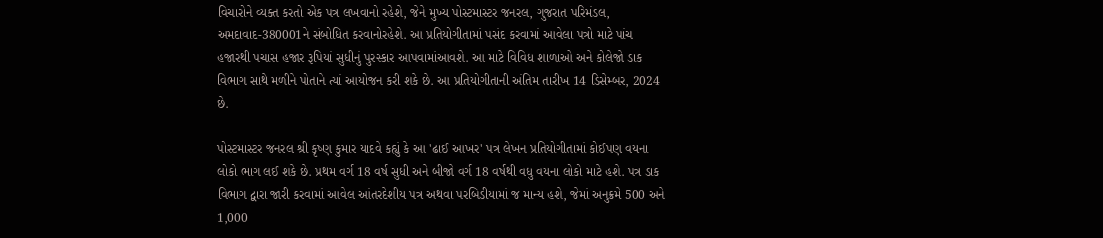વિચારોને વ્યક્ત કરતો એક પત્ર લખવાનો રહેશે, જેને મુખ્ય પોસ્ટમાસ્ટર જનરલ, ગુજરાત પરિમંડલ, અમદાવાદ-380001ને સંબોધિત કરવાનોરહેશે. આ પ્રતિયોગીતામાં પસંદ કરવામાં આવેલા પત્રો માટે પાંચ હજારથી પચાસ હજાર રૂપિયાં સુધીનું પુરસ્કાર આપવામાંઆવશે. આ માટે વિવિધ શાળાઓ અને કોલેજો ડાક વિભાગ સાથે મળીને પોતાને ત્યાં આયોજન કરી શકે છે. આ પ્રતિયોગીતાની અંતિમ તારીખ 14 ડિસેમ્બર, 2024 છે.

પોસ્ટમાસ્ટર જનરલ શ્રી કૃષ્ણ કુમાર યાદવે કહ્યું કે આ 'ઢાઈ આખર' પત્ર લેખન પ્રતિયોગીતામાં કોઈપણ વયના લોકો ભાગ લઈ શકે છે. પ્રથમ વર્ગ 18 વર્ષ સુધી અને બીજો વર્ગ 18 વર્ષથી વધુ વયના લોકો માટે હશે. પત્ર ડાક વિભાગ દ્વારા જારી કરવામાં આવેલ આંતરદેશીય પત્ર અથવા પરબિડીયામાં જ માન્ય હશે, જેમાં અનુક્રમે 500 અને 1,000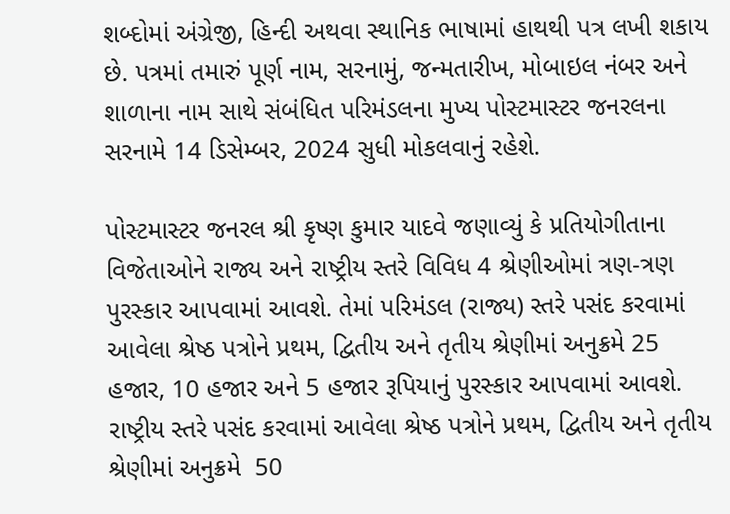શબ્દોમાં અંગ્રેજી, હિન્દી અથવા સ્થાનિક ભાષામાં હાથથી પત્ર લખી શકાય છે. પત્રમાં તમારું પૂર્ણ નામ, સરનામું, જન્મતારીખ, મોબાઇલ નંબર અને શાળાના નામ સાથે સંબંધિત પરિમંડલના મુખ્ય પોસ્ટમાસ્ટર જનરલના સરનામે 14 ડિસેમ્બર, 2024 સુધી મોકલવાનું રહેશે.

પોસ્ટમાસ્ટર જનરલ શ્રી કૃષ્ણ કુમાર યાદવે જણાવ્યું કે પ્રતિયોગીતાના વિજેતાઓને રાજ્ય અને રાષ્ટ્રીય સ્તરે વિવિધ 4 શ્રેણીઓમાં ત્રણ-ત્રણ પુરસ્કાર આપવામાં આવશે. તેમાં પરિમંડલ (રાજ્ય) સ્તરે પસંદ કરવામાં આવેલા શ્રેષ્ઠ પત્રોને પ્રથમ, દ્વિતીય અને તૃતીય શ્રેણીમાં અનુક્રમે 25 હજાર, 10 હજાર અને 5 હજાર રૂપિયાનું પુરસ્કાર આપવામાં આવશે. રાષ્ટ્રીય સ્તરે પસંદ કરવામાં આવેલા શ્રેષ્ઠ પત્રોને પ્રથમ, દ્વિતીય અને તૃતીય શ્રેણીમાં અનુક્રમે  50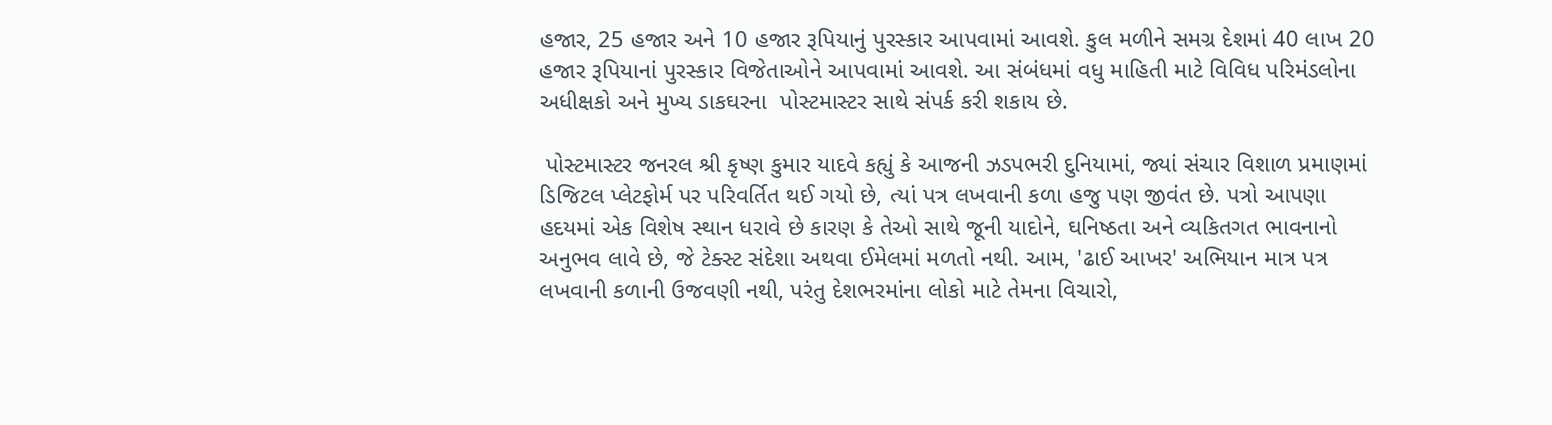હજાર, 25 હજાર અને 10 હજાર રૂપિયાનું પુરસ્કાર આપવામાં આવશે. કુલ મળીને સમગ્ર દેશમાં 40 લાખ 20 હજાર રૂપિયાનાં પુરસ્કાર વિજેતાઓને આપવામાં આવશે. આ સંબંધમાં વધુ માહિતી માટે વિવિધ પરિમંડલોના અધીક્ષકો અને મુખ્ય ડાકઘરના  પોસ્ટમાસ્ટર સાથે સંપર્ક કરી શકાય છે.

 પોસ્ટમાસ્ટર જનરલ શ્રી કૃષ્ણ કુમાર યાદવે કહ્યું કે આજની ઝડપભરી દુનિયામાં, જ્યાં સંચાર વિશાળ પ્રમાણમાં ડિજિટલ પ્લેટફોર્મ પર પરિવર્તિત થઈ ગયો છે, ત્યાં પત્ર લખવાની કળા હજુ પણ જીવંત છે. પત્રો આપણા હદયમાં એક વિશેષ સ્થાન ધરાવે છે કારણ કે તેઓ સાથે જૂની યાદોને, ઘનિષ્ઠતા અને વ્યકિતગત ભાવનાનો અનુભવ લાવે છે, જે ટેક્સ્ટ સંદેશા અથવા ઈમેલમાં મળતો નથી. આમ, 'ઢાઈ આખર' અભિયાન માત્ર પત્ર લખવાની કળાની ઉજવણી નથી, પરંતુ દેશભરમાંના લોકો માટે તેમના વિચારો,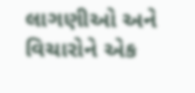લાગણીઓ અને વિચારોને એક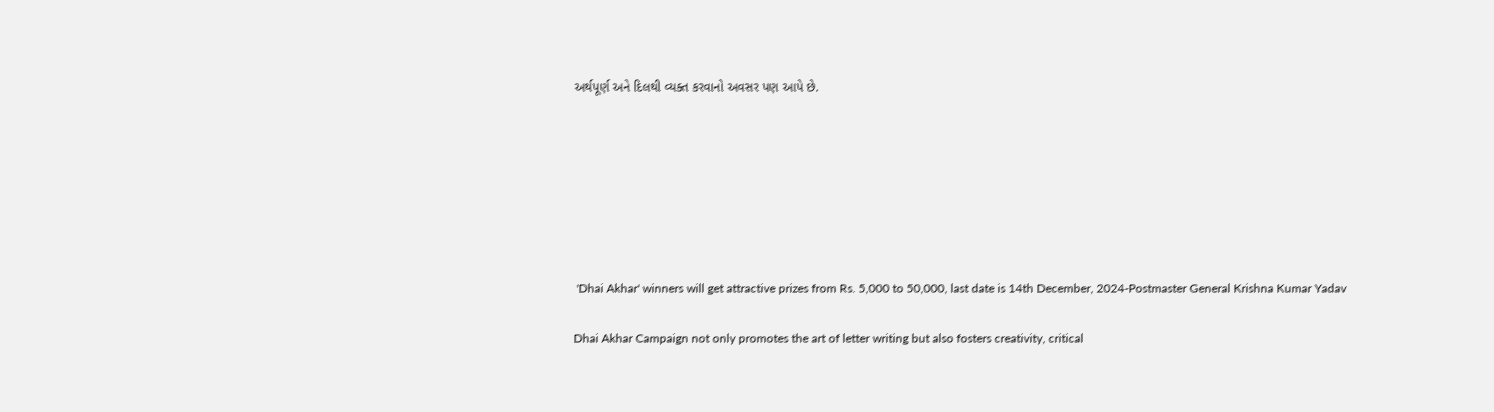અર્થપૂર્ણ અને દિલથી વ્યક્ત કરવાનો અવસર પણ આપે છે.







 'Dhai Akhar' winners will get attractive prizes from Rs. 5,000 to 50,000, last date is 14th December, 2024-Postmaster General Krishna Kumar Yadav

Dhai Akhar Campaign not only promotes the art of letter writing but also fosters creativity, critical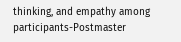thinking, and empathy among participants-Postmaster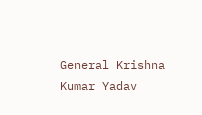General Krishna Kumar Yadav